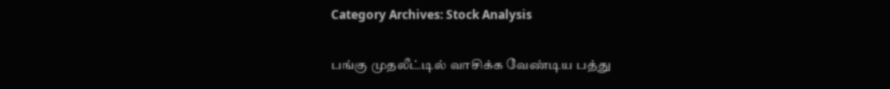Category Archives: Stock Analysis

பங்கு முதலீட்டில் வாசிக்க வேண்டிய பத்து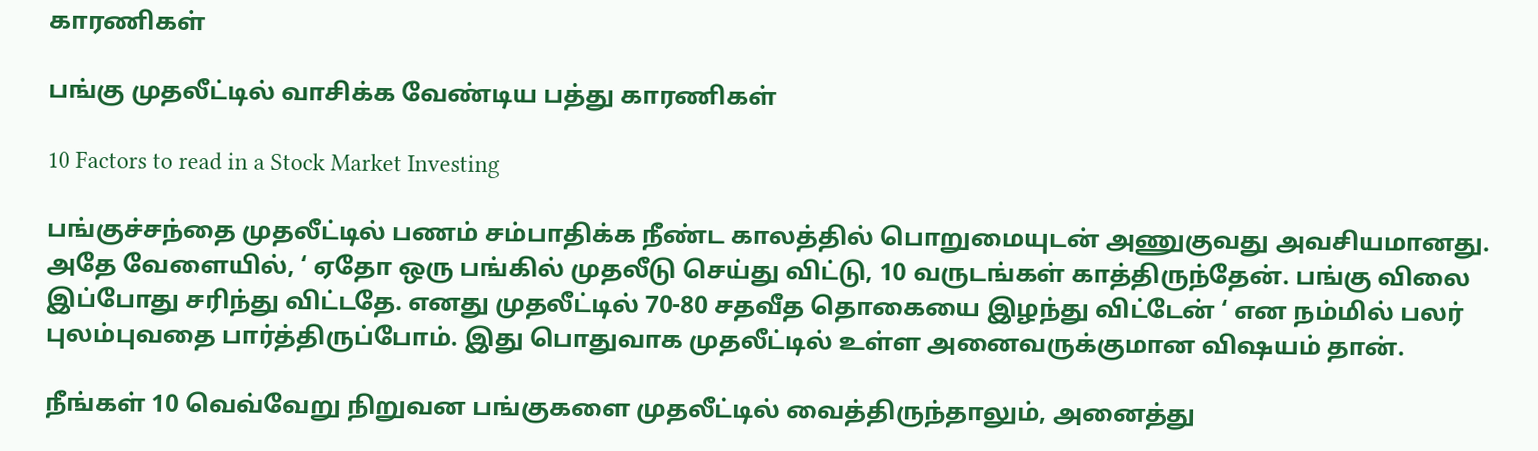காரணிகள்

பங்கு முதலீட்டில் வாசிக்க வேண்டிய பத்து காரணிகள்

10 Factors to read in a Stock Market Investing

பங்குச்சந்தை முதலீட்டில் பணம் சம்பாதிக்க நீண்ட காலத்தில் பொறுமையுடன் அணுகுவது அவசியமானது. அதே வேளையில், ‘ ஏதோ ஒரு பங்கில் முதலீடு செய்து விட்டு, 10 வருடங்கள் காத்திருந்தேன். பங்கு விலை இப்போது சரிந்து விட்டதே. எனது முதலீட்டில் 70-80 சதவீத தொகையை இழந்து விட்டேன் ‘ என நம்மில் பலர் புலம்புவதை பார்த்திருப்போம். இது பொதுவாக முதலீட்டில் உள்ள அனைவருக்குமான விஷயம் தான்.

நீங்கள் 10 வெவ்வேறு நிறுவன பங்குகளை முதலீட்டில் வைத்திருந்தாலும், அனைத்து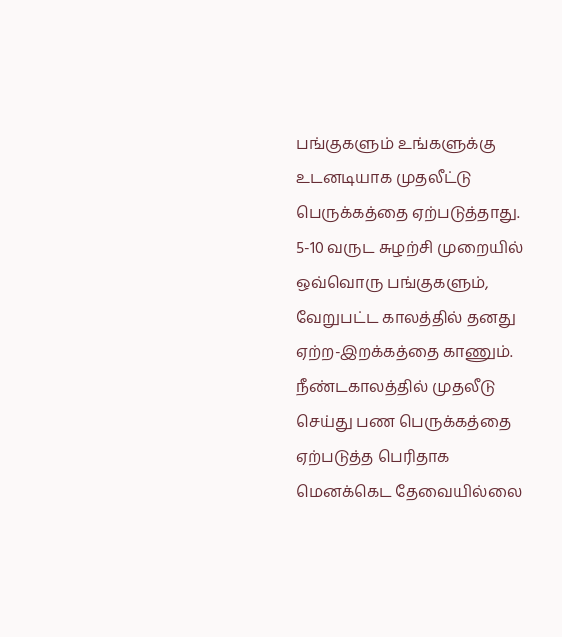பங்குகளும் உங்களுக்கு உடனடியாக முதலீட்டு பெருக்கத்தை ஏற்படுத்தாது. 5-10 வருட சுழற்சி முறையில் ஒவ்வொரு பங்குகளும், வேறுபட்ட காலத்தில் தனது ஏற்ற-இறக்கத்தை காணும். நீண்டகாலத்தில் முதலீடு செய்து பண பெருக்கத்தை ஏற்படுத்த பெரிதாக மெனக்கெட தேவையில்லை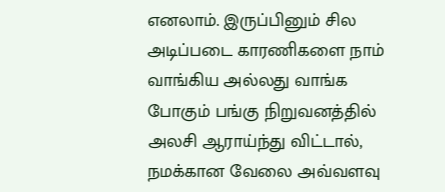எனலாம். இருப்பினும் சில அடிப்படை காரணிகளை நாம் வாங்கிய அல்லது வாங்க போகும் பங்கு நிறுவனத்தில் அலசி ஆராய்ந்து விட்டால், நமக்கான வேலை அவ்வளவு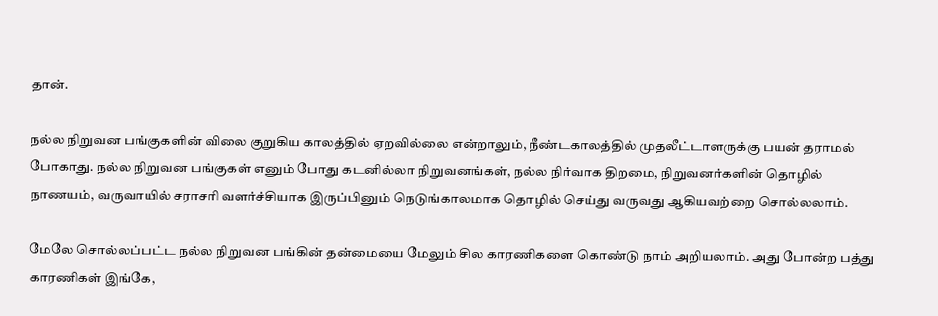தான்.

நல்ல நிறுவன பங்குகளின் விலை குறுகிய காலத்தில் ஏறவில்லை என்றாலும், நீண்டகாலத்தில் முதலீட்டாளருக்கு பயன் தராமல் போகாது. நல்ல நிறுவன பங்குகள் எனும் போது கடனில்லா நிறுவனங்கள், நல்ல நிர்வாக திறமை, நிறுவனர்களின் தொழில் நாணயம், வருவாயில் சராசரி வளர்ச்சியாக இருப்பினும் நெடுங்காலமாக தொழில் செய்து வருவது ஆகியவற்றை சொல்லலாம்.

மேலே சொல்லப்பட்ட நல்ல நிறுவன பங்கின் தன்மையை மேலும் சில காரணிகளை கொண்டு நாம் அறியலாம். அது போன்ற பத்து காரணிகள் இங்கே,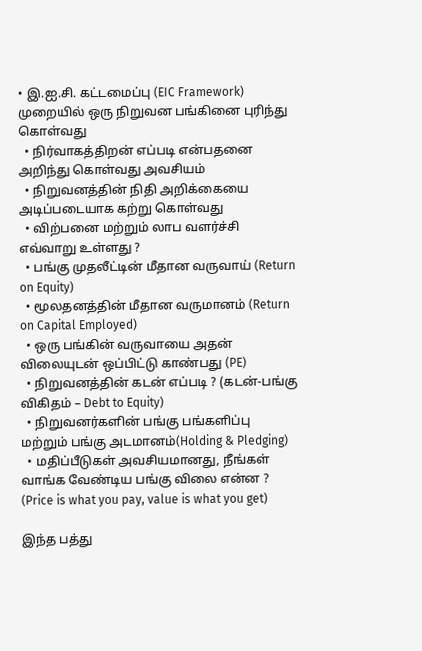• இ.ஐ.சி. கட்டமைப்பு (EIC Framework) முறையில் ஒரு நிறுவன பங்கினை புரிந்து கொள்வது
  • நிர்வாகத்திறன் எப்படி என்பதனை அறிந்து கொள்வது அவசியம்
  • நிறுவனத்தின் நிதி அறிக்கையை அடிப்படையாக கற்று கொள்வது
  • விற்பனை மற்றும் லாப வளர்ச்சி எவ்வாறு உள்ளது ?
  • பங்கு முதலீட்டின் மீதான வருவாய் (Return on Equity)
  • மூலதனத்தின் மீதான வருமானம் (Return on Capital Employed)
  • ஒரு பங்கின் வருவாயை அதன் விலையுடன் ஒப்பிட்டு காண்பது (PE)
  • நிறுவனத்தின் கடன் எப்படி ? (கடன்-பங்கு விகிதம் – Debt to Equity)
  • நிறுவனர்களின் பங்கு பங்களிப்பு மற்றும் பங்கு அடமானம்(Holding & Pledging)
  • மதிப்பீடுகள் அவசியமானது, நீங்கள் வாங்க வேண்டிய பங்கு விலை என்ன ? (Price is what you pay, value is what you get)

இந்த பத்து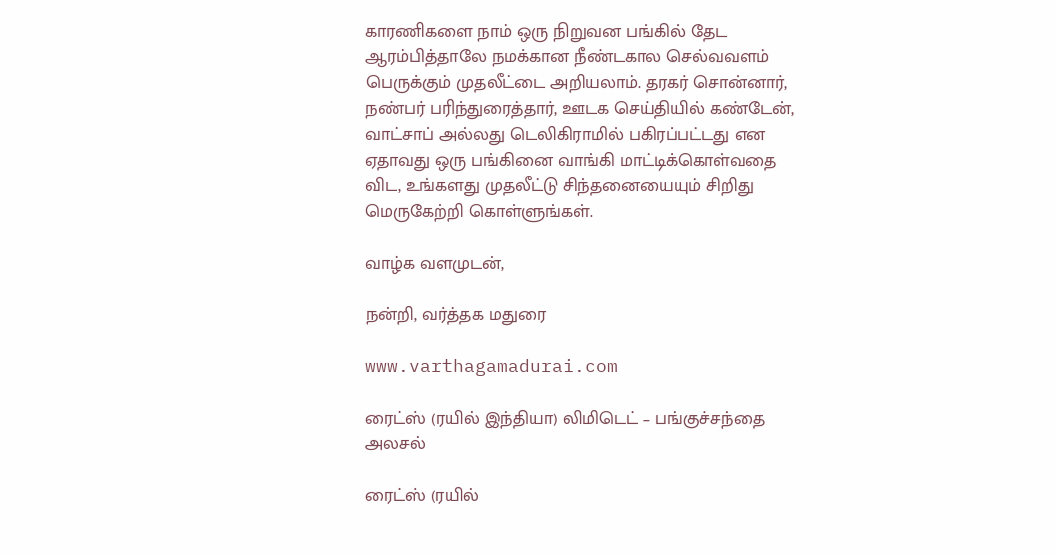காரணிகளை நாம் ஒரு நிறுவன பங்கில் தேட ஆரம்பித்தாலே நமக்கான நீண்டகால செல்வவளம் பெருக்கும் முதலீட்டை அறியலாம். தரகர் சொன்னார், நண்பர் பரிந்துரைத்தார், ஊடக செய்தியில் கண்டேன், வாட்சாப் அல்லது டெலிகிராமில் பகிரப்பட்டது என ஏதாவது ஒரு பங்கினை வாங்கி மாட்டிக்கொள்வதை விட, உங்களது முதலீட்டு சிந்தனையையும் சிறிது மெருகேற்றி கொள்ளுங்கள்.

வாழ்க வளமுடன்,

நன்றி, வர்த்தக மதுரை

www.varthagamadurai.com

ரைட்ஸ் (ரயில் இந்தியா) லிமிடெட் – பங்குச்சந்தை அலசல்

ரைட்ஸ் (ரயில்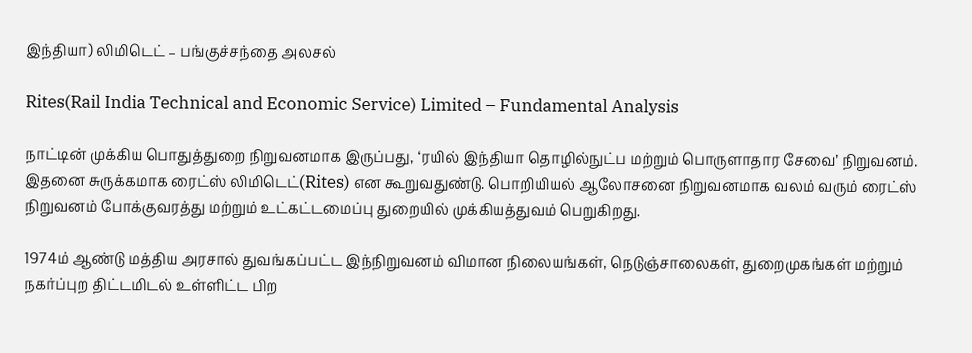இந்தியா) லிமிடெட் – பங்குச்சந்தை அலசல்

Rites(Rail India Technical and Economic Service) Limited – Fundamental Analysis

நாட்டின் முக்கிய பொதுத்துறை நிறுவனமாக இருப்பது, ‘ரயில் இந்தியா தொழில்நுட்ப மற்றும் பொருளாதார சேவை’ நிறுவனம். இதனை சுருக்கமாக ரைட்ஸ் லிமிடெட்(Rites) என கூறுவதுண்டு. பொறியியல் ஆலோசனை நிறுவனமாக வலம் வரும் ரைட்ஸ் நிறுவனம் போக்குவரத்து மற்றும் உட்கட்டமைப்பு துறையில் முக்கியத்துவம் பெறுகிறது.

1974ம் ஆண்டு மத்திய அரசால் துவங்கப்பட்ட இந்நிறுவனம் விமான நிலையங்கள், நெடுஞ்சாலைகள், துறைமுகங்கள் மற்றும் நகர்ப்புற திட்டமிடல் உள்ளிட்ட பிற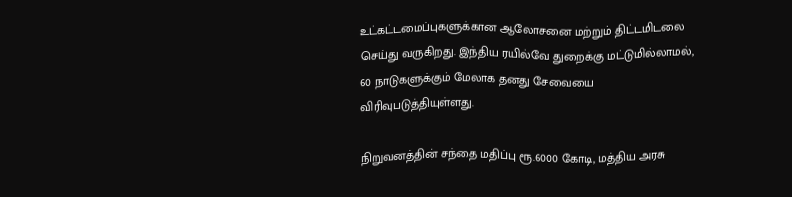உட்கட்டமைப்புகளுக்கான ஆலோசனை மற்றும் திட்டமிடலை செய்து வருகிறது. இந்திய ரயில்வே துறைக்கு மட்டுமில்லாமல், 60 நாடுகளுக்கும் மேலாக தனது சேவையை விரிவுபடுத்தியுள்ளது.

நிறுவனத்தின் சந்தை மதிப்பு ரூ.6000 கோடி, மத்திய அரசு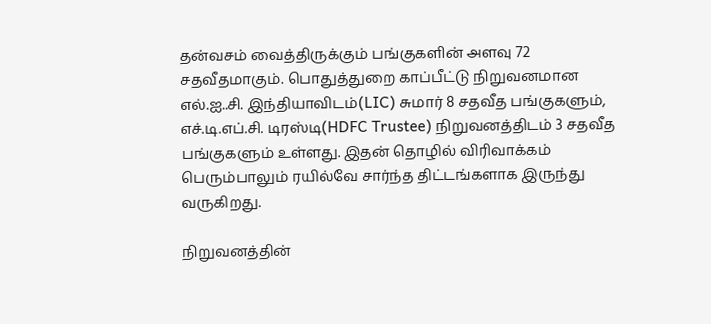தன்வசம் வைத்திருக்கும் பங்குகளின் அளவு 72 சதவீதமாகும். பொதுத்துறை காப்பீட்டு நிறுவனமான எல்.ஐ..சி. இந்தியாவிடம்(LIC) சுமார் 8 சதவீத பங்குகளும், எச்.டி.எப்.சி. டிரஸ்டி(HDFC Trustee) நிறுவனத்திடம் 3 சதவீத பங்குகளும் உள்ளது. இதன் தொழில் விரிவாக்கம் பெரும்பாலும் ரயில்வே சார்ந்த திட்டங்களாக இருந்து வருகிறது.

நிறுவனத்தின்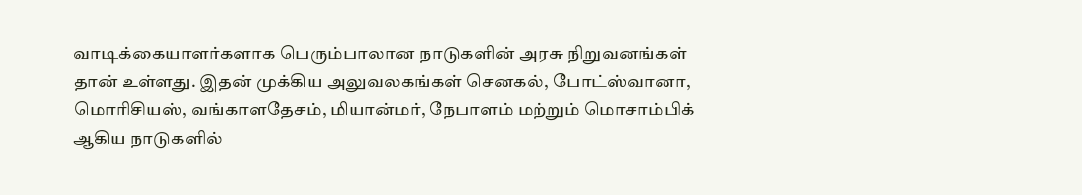வாடிக்கையாளர்களாக பெரும்பாலான நாடுகளின் அரசு நிறுவனங்கள் தான் உள்ளது. இதன் முக்கிய அலுவலகங்கள் செனகல், போட்ஸ்வானா, மொரிசியஸ், வங்காளதேசம், மியான்மர், நேபாளம் மற்றும் மொசாம்பிக் ஆகிய நாடுகளில்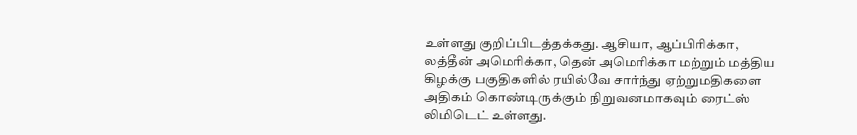உள்ளது குறிப்பிடத்தக்கது. ஆசியா, ஆப்பிரிக்கா, லத்தீன் அமெரிக்கா, தென் அமெரிக்கா மற்றும் மத்திய கிழக்கு பகுதிகளில் ரயில்வே சார்ந்து ஏற்றுமதிகளை அதிகம் கொண்டிருக்கும் நிறுவனமாகவும் ரைட்ஸ் லிமிடெட் உள்ளது.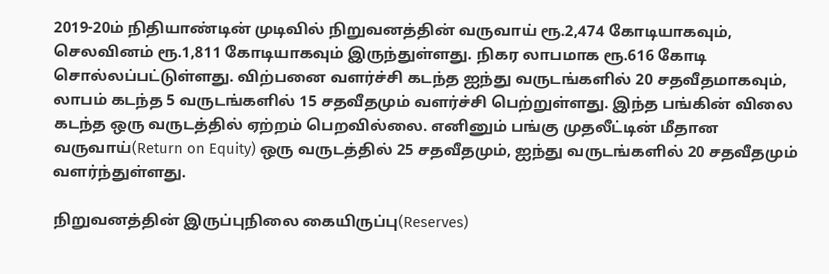2019-20ம் நிதியாண்டின் முடிவில் நிறுவனத்தின் வருவாய் ரூ.2,474 கோடியாகவும், செலவினம் ரூ.1,811 கோடியாகவும் இருந்துள்ளது. நிகர லாபமாக ரூ.616 கோடி சொல்லப்பட்டுள்ளது. விற்பனை வளர்ச்சி கடந்த ஐந்து வருடங்களில் 20 சதவீதமாகவும், லாபம் கடந்த 5 வருடங்களில் 15 சதவீதமும் வளர்ச்சி பெற்றுள்ளது. இந்த பங்கின் விலை கடந்த ஒரு வருடத்தில் ஏற்றம் பெறவில்லை. எனினும் பங்கு முதலீட்டின் மீதான வருவாய்(Return on Equity) ஒரு வருடத்தில் 25 சதவீதமும், ஐந்து வருடங்களில் 20 சதவீதமும் வளர்ந்துள்ளது.

நிறுவனத்தின் இருப்புநிலை கையிருப்பு(Reserves)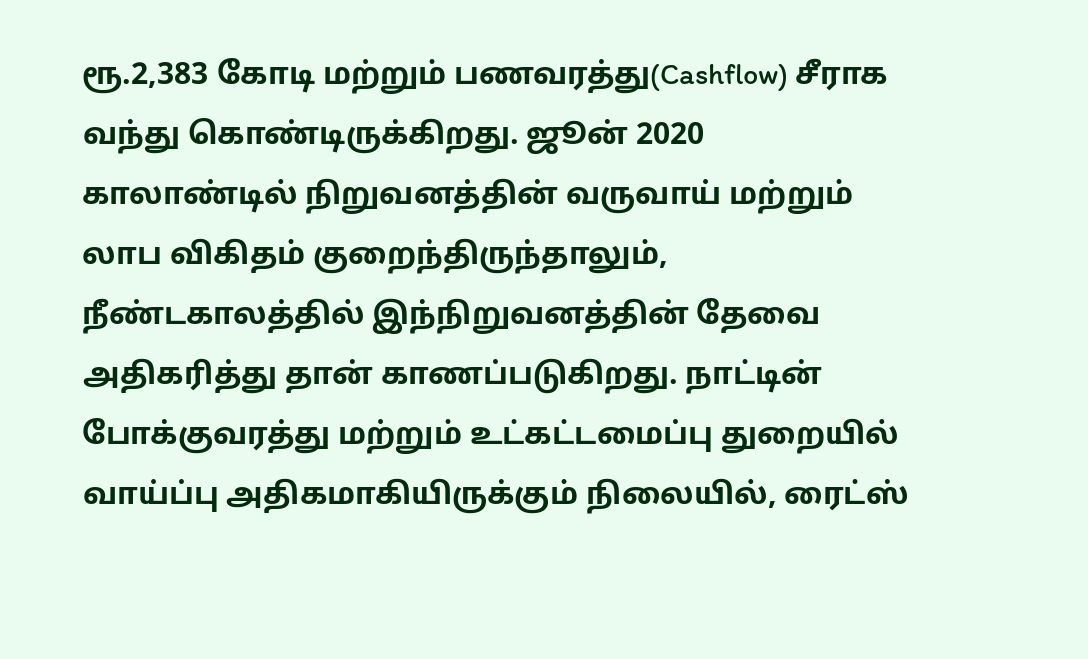ரூ.2,383 கோடி மற்றும் பணவரத்து(Cashflow) சீராக வந்து கொண்டிருக்கிறது. ஜூன் 2020 காலாண்டில் நிறுவனத்தின் வருவாய் மற்றும் லாப விகிதம் குறைந்திருந்தாலும், நீண்டகாலத்தில் இந்நிறுவனத்தின் தேவை அதிகரித்து தான் காணப்படுகிறது. நாட்டின் போக்குவரத்து மற்றும் உட்கட்டமைப்பு துறையில் வாய்ப்பு அதிகமாகியிருக்கும் நிலையில், ரைட்ஸ்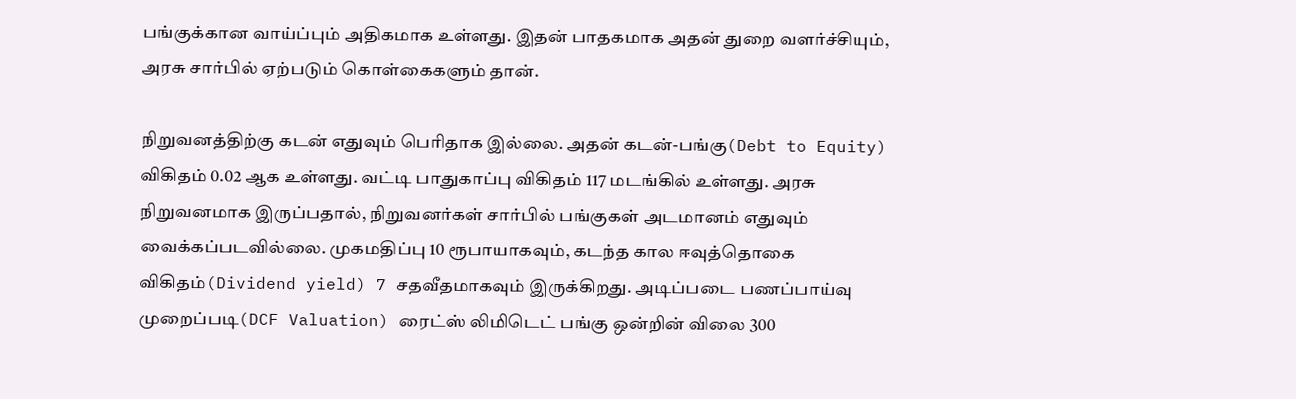பங்குக்கான வாய்ப்பும் அதிகமாக உள்ளது. இதன் பாதகமாக அதன் துறை வளர்ச்சியும், அரசு சார்பில் ஏற்படும் கொள்கைகளும் தான்.

நிறுவனத்திற்கு கடன் எதுவும் பெரிதாக இல்லை. அதன் கடன்-பங்கு(Debt to Equity) விகிதம் 0.02 ஆக உள்ளது. வட்டி பாதுகாப்பு விகிதம் 117 மடங்கில் உள்ளது. அரசு நிறுவனமாக இருப்பதால், நிறுவனர்கள் சார்பில் பங்குகள் அடமானம் எதுவும் வைக்கப்படவில்லை. முகமதிப்பு 10 ரூபாயாகவும், கடந்த கால ஈவுத்தொகை விகிதம்(Dividend yield) 7 சதவீதமாகவும் இருக்கிறது. அடிப்படை பணப்பாய்வு முறைப்படி(DCF Valuation) ரைட்ஸ் லிமிடெட் பங்கு ஒன்றின் விலை 300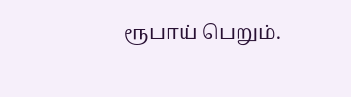ரூபாய் பெறும்.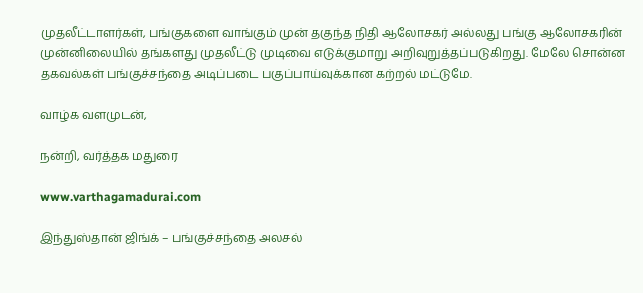முதலீட்டாளர்கள், பங்குகளை வாங்கும் முன் தகுந்த நிதி ஆலோசகர் அல்லது பங்கு ஆலோசகரின் முன்னிலையில் தங்களது முதலீட்டு முடிவை எடுக்குமாறு அறிவுறுத்தப்படுகிறது. மேலே சொன்ன தகவல்கள் பங்குச்சந்தை அடிப்படை பகுப்பாய்வுக்கான கற்றல் மட்டுமே.

வாழ்க வளமுடன்,

நன்றி, வர்த்தக மதுரை

www.varthagamadurai.com

இந்துஸ்தான் ஜிங்க் – பங்குச்சந்தை அலசல்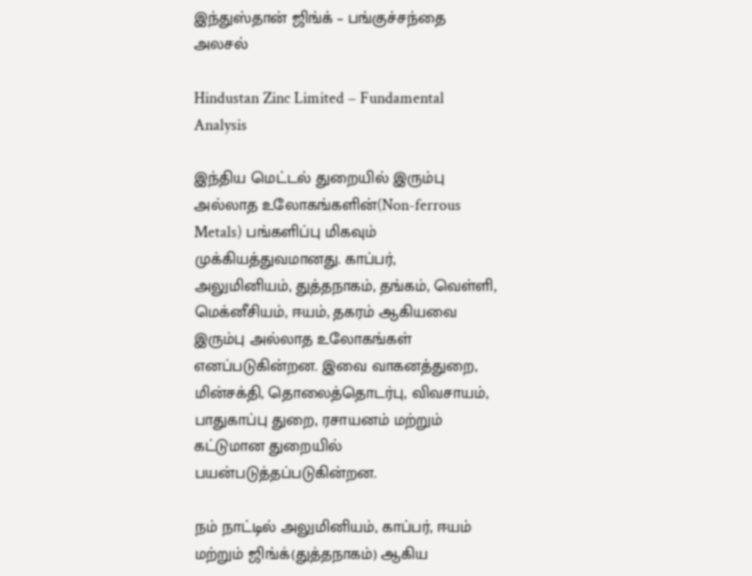இந்துஸ்தான் ஜிங்க் – பங்குச்சந்தை அலசல்

Hindustan Zinc Limited – Fundamental Analysis

இந்திய மெட்டல் துறையில் இரும்பு அல்லாத உலோகங்களின்(Non-ferrous Metals) பங்களிப்பு மிகவும்  முக்கியத்துவமானது. காப்பர், அலுமினியம், துத்தநாகம், தங்கம், வெள்ளி, மெக்னீசியம், ஈயம், தகரம் ஆகியவை இரும்பு அல்லாத உலோகங்கள் எனப்படுகின்றன. இவை வாகனத்துறை, மின்சக்தி, தொலைத்தொடர்பு, விவசாயம், பாதுகாப்பு துறை, ரசாயனம் மற்றும் கட்டுமான துறையில் பயன்படுத்தப்படுகின்றன.

நம் நாட்டில் அலுமினியம், காப்பர், ஈயம் மற்றும் ஜிங்க்(துத்தநாகம்) ஆகிய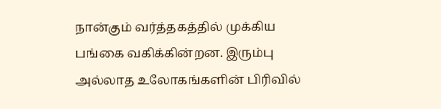நான்கும் வர்த்தகத்தில் முக்கிய பங்கை வகிக்கின்றன. இரும்பு அல்லாத உலோகங்களின் பிரிவில்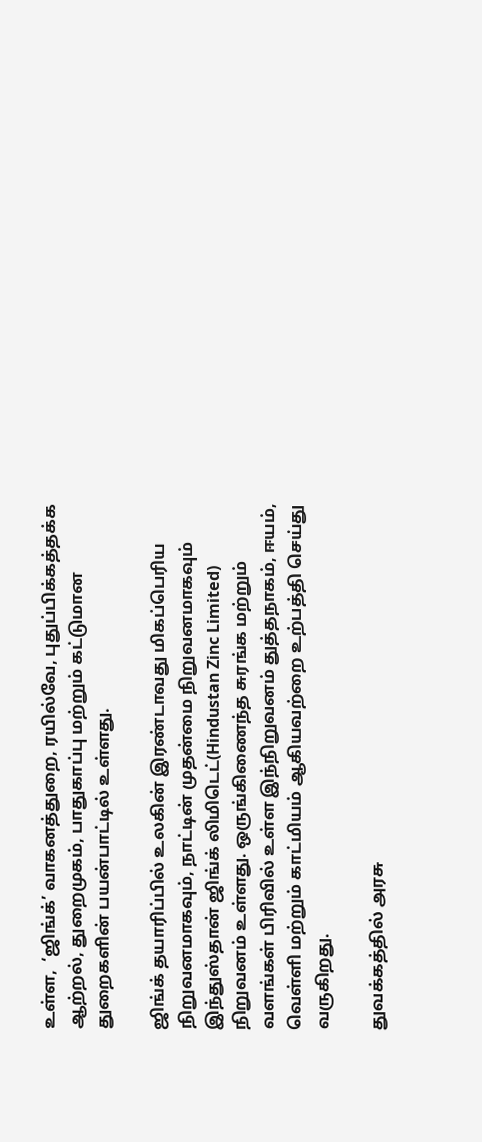உள்ள,  ‘ஜிங்க்’ வாகனத்துறை, ரயில்வே, புதுப்பிக்கத்தக்க ஆற்றல், துறைமுகம், பாதுகாப்பு மற்றும் கட்டுமான துறைகளின் பயன்பாட்டில் உள்ளது.

ஜிங்க் தயாரிப்பில் உலகின் இரண்டாவது மிகப்பெரிய நிறுவனமாகவும், நாட்டின் முதன்மை நிறுவனமாகவும் இந்துஸ்தான் ஜிங்க் லிமிடெட்(Hindustan Zinc Limited) நிறுவனம் உள்ளது. ஒருங்கிணைந்த சுரங்க மற்றும் வளங்கள் பிரிவில் உள்ள இந்நிறுவனம் துத்தநாகம், ஈயம், வெள்ளி மற்றும் காட்மியம் ஆகியவற்றை உற்பத்தி செய்து வருகிறது.

துவக்கத்தில் அரசு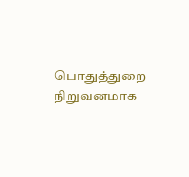பொதுத்துறை நிறுவனமாக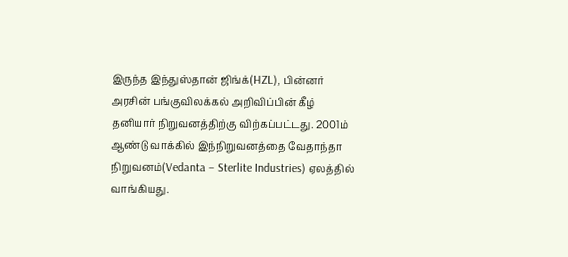இருந்த இந்துஸ்தான் ஜிங்க்(HZL), பின்னர் அரசின் பங்குவிலக்கல் அறிவிப்பின் கீழ் தனியார் நிறுவனத்திற்கு விற்கப்பட்டது. 2001ம் ஆண்டு வாக்கில் இந்நிறுவனத்தை வேதாந்தா நிறுவனம்(Vedanta – Sterlite Industries) ஏலத்தில் வாங்கியது.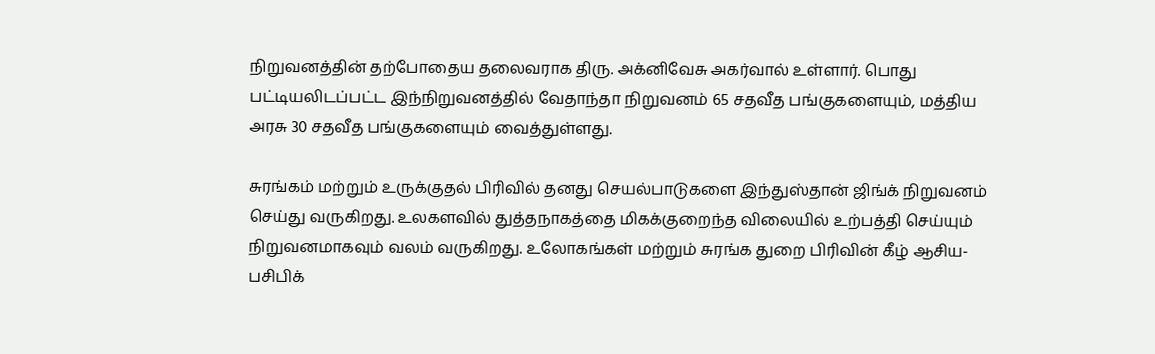நிறுவனத்தின் தற்போதைய தலைவராக திரு. அக்னிவேசு அகர்வால் உள்ளார். பொது பட்டியலிடப்பட்ட இந்நிறுவனத்தில் வேதாந்தா நிறுவனம் 65 சதவீத பங்குகளையும், மத்திய அரசு 30 சதவீத பங்குகளையும் வைத்துள்ளது.

சுரங்கம் மற்றும் உருக்குதல் பிரிவில் தனது செயல்பாடுகளை இந்துஸ்தான் ஜிங்க் நிறுவனம் செய்து வருகிறது. உலகளவில் துத்தநாகத்தை மிகக்குறைந்த விலையில் உற்பத்தி செய்யும் நிறுவனமாகவும் வலம் வருகிறது. உலோகங்கள் மற்றும் சுரங்க துறை பிரிவின் கீழ் ஆசிய-பசிபிக்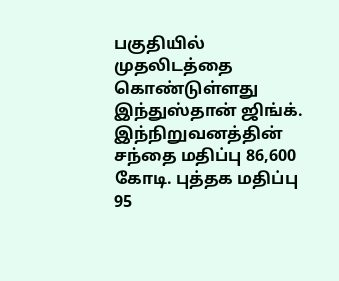பகுதியில் முதலிடத்தை கொண்டுள்ளது இந்துஸ்தான் ஜிங்க். இந்நிறுவனத்தின் சந்தை மதிப்பு 86,600 கோடி. புத்தக மதிப்பு 95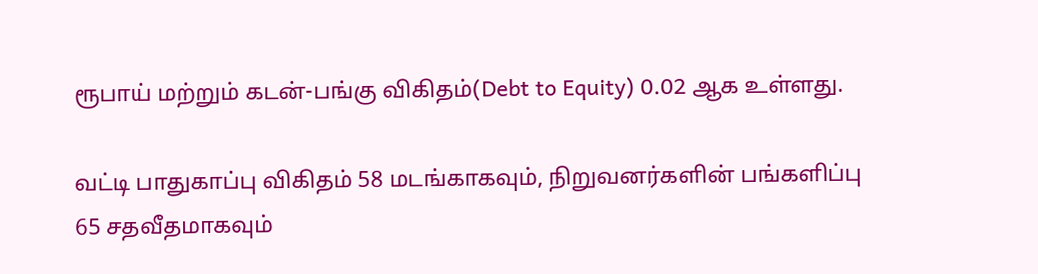ரூபாய் மற்றும் கடன்-பங்கு விகிதம்(Debt to Equity) 0.02 ஆக உள்ளது.

வட்டி பாதுகாப்பு விகிதம் 58 மடங்காகவும், நிறுவனர்களின் பங்களிப்பு 65 சதவீதமாகவும்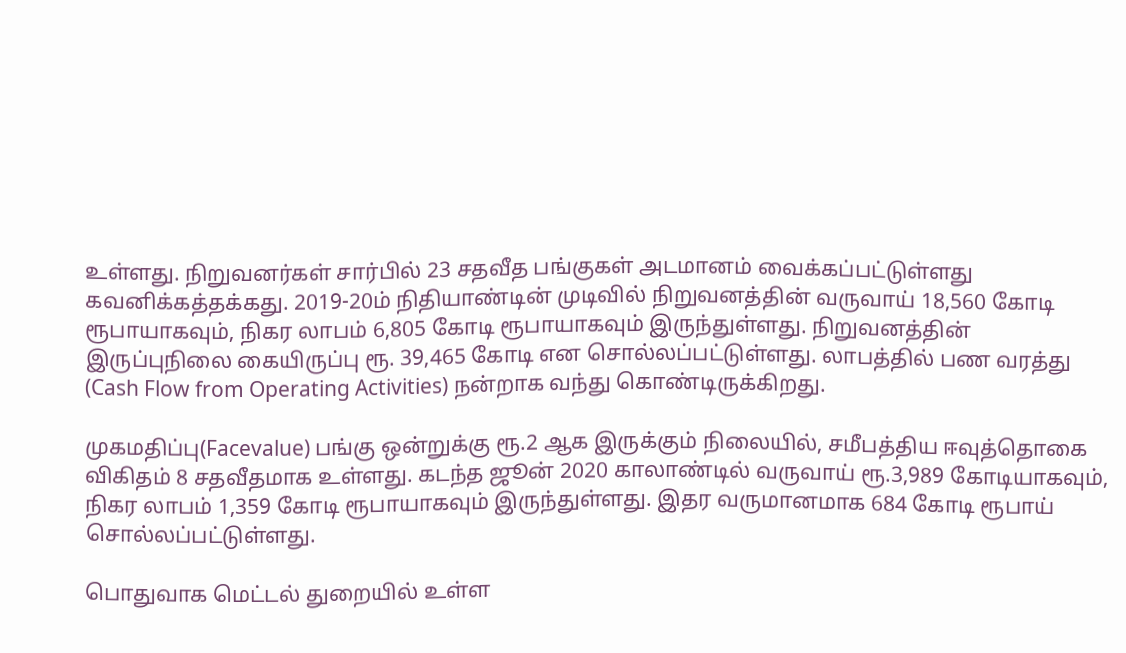உள்ளது. நிறுவனர்கள் சார்பில் 23 சதவீத பங்குகள் அடமானம் வைக்கப்பட்டுள்ளது கவனிக்கத்தக்கது. 2019-20ம் நிதியாண்டின் முடிவில் நிறுவனத்தின் வருவாய் 18,560 கோடி ரூபாயாகவும், நிகர லாபம் 6,805 கோடி ரூபாயாகவும் இருந்துள்ளது. நிறுவனத்தின் இருப்புநிலை கையிருப்பு ரூ. 39,465 கோடி என சொல்லப்பட்டுள்ளது. லாபத்தில் பண வரத்து (Cash Flow from Operating Activities) நன்றாக வந்து கொண்டிருக்கிறது.

முகமதிப்பு(Facevalue) பங்கு ஒன்றுக்கு ரூ.2 ஆக இருக்கும் நிலையில், சமீபத்திய ஈவுத்தொகை விகிதம் 8 சதவீதமாக உள்ளது. கடந்த ஜூன் 2020 காலாண்டில் வருவாய் ரூ.3,989 கோடியாகவும், நிகர லாபம் 1,359 கோடி ரூபாயாகவும் இருந்துள்ளது. இதர வருமானமாக 684 கோடி ரூபாய் சொல்லப்பட்டுள்ளது.

பொதுவாக மெட்டல் துறையில் உள்ள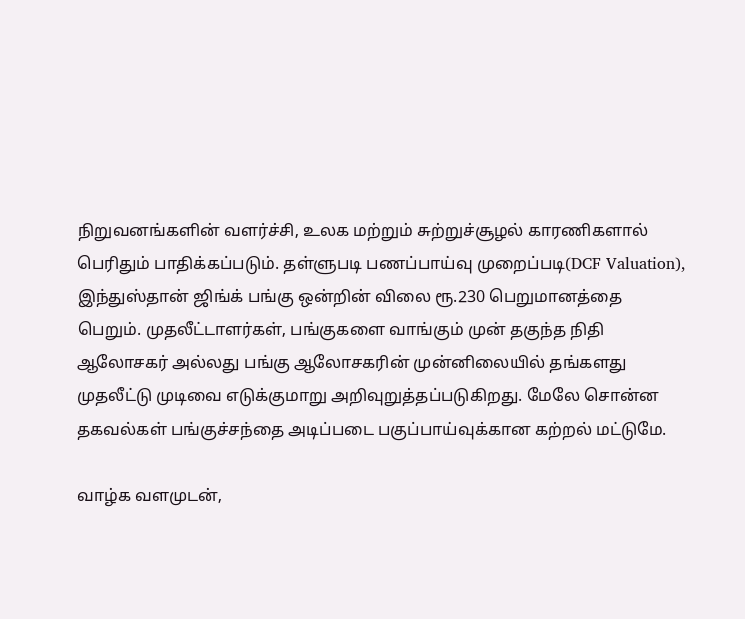நிறுவனங்களின் வளர்ச்சி, உலக மற்றும் சுற்றுச்சூழல் காரணிகளால் பெரிதும் பாதிக்கப்படும். தள்ளுபடி பணப்பாய்வு முறைப்படி(DCF Valuation), இந்துஸ்தான் ஜிங்க் பங்கு ஒன்றின் விலை ரூ.230 பெறுமானத்தை பெறும். முதலீட்டாளர்கள், பங்குகளை வாங்கும் முன் தகுந்த நிதி ஆலோசகர் அல்லது பங்கு ஆலோசகரின் முன்னிலையில் தங்களது முதலீட்டு முடிவை எடுக்குமாறு அறிவுறுத்தப்படுகிறது. மேலே சொன்ன தகவல்கள் பங்குச்சந்தை அடிப்படை பகுப்பாய்வுக்கான கற்றல் மட்டுமே.

வாழ்க வளமுடன்,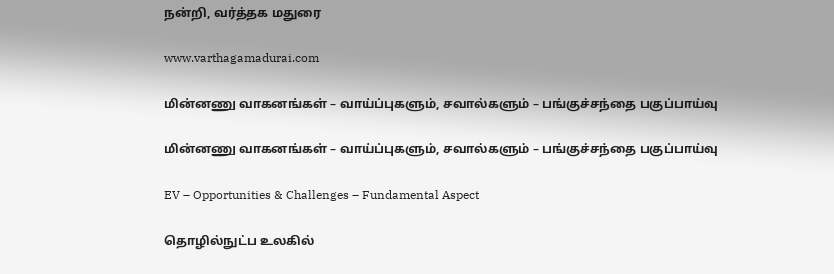நன்றி, வர்த்தக மதுரை

www.varthagamadurai.com

மின்னணு வாகனங்கள் – வாய்ப்புகளும், சவால்களும் – பங்குச்சந்தை பகுப்பாய்வு

மின்னணு வாகனங்கள் – வாய்ப்புகளும், சவால்களும் – பங்குச்சந்தை பகுப்பாய்வு

EV – Opportunities & Challenges – Fundamental Aspect

தொழில்நுட்ப உலகில்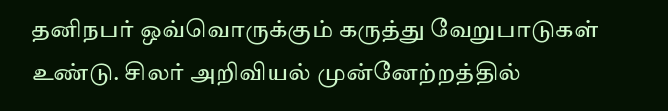தனிநபர் ஒவ்வொருக்கும் கருத்து வேறுபாடுகள் உண்டு. சிலர் அறிவியல் முன்னேற்றத்தில்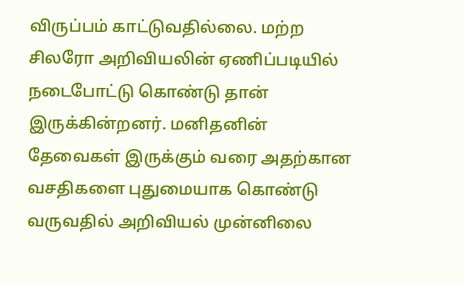விருப்பம் காட்டுவதில்லை. மற்ற சிலரோ அறிவியலின் ஏணிப்படியில் நடைபோட்டு கொண்டு தான் இருக்கின்றனர். மனிதனின் தேவைகள் இருக்கும் வரை அதற்கான வசதிகளை புதுமையாக கொண்டு வருவதில் அறிவியல் முன்னிலை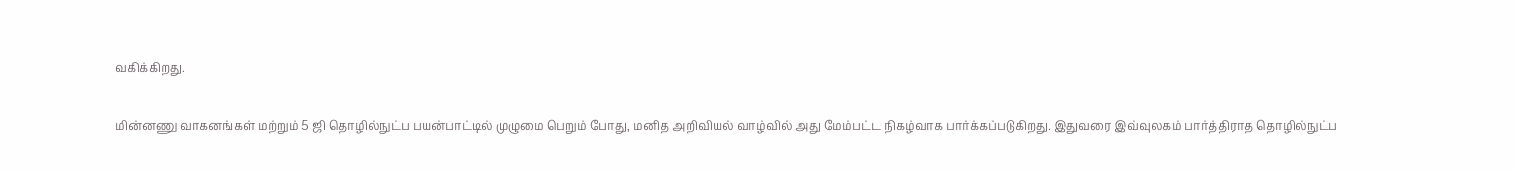வகிக்கிறது.

மின்னணு வாகனங்கள் மற்றும் 5 ஜி தொழில்நுட்ப பயன்பாட்டில் முழுமை பெறும் போது, மனித அறிவியல் வாழ்வில் அது மேம்பட்ட நிகழ்வாக பார்க்கப்படுகிறது. இதுவரை இவ்வுலகம் பார்த்திராத தொழில்நுட்ப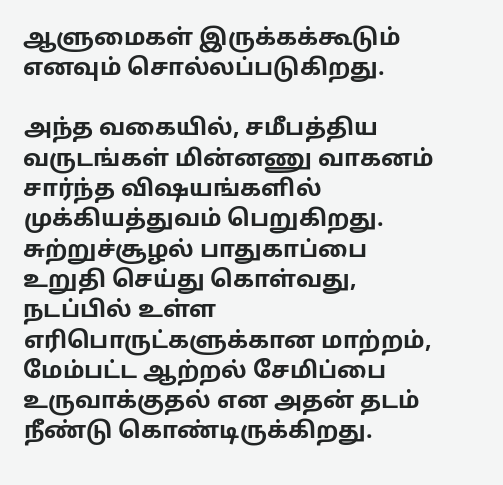ஆளுமைகள் இருக்கக்கூடும் எனவும் சொல்லப்படுகிறது.

அந்த வகையில், சமீபத்திய வருடங்கள் மின்னணு வாகனம் சார்ந்த விஷயங்களில் முக்கியத்துவம் பெறுகிறது. சுற்றுச்சூழல் பாதுகாப்பை உறுதி செய்து கொள்வது, நடப்பில் உள்ள எரிபொருட்களுக்கான மாற்றம், மேம்பட்ட ஆற்றல் சேமிப்பை உருவாக்குதல் என அதன் தடம் நீண்டு கொண்டிருக்கிறது.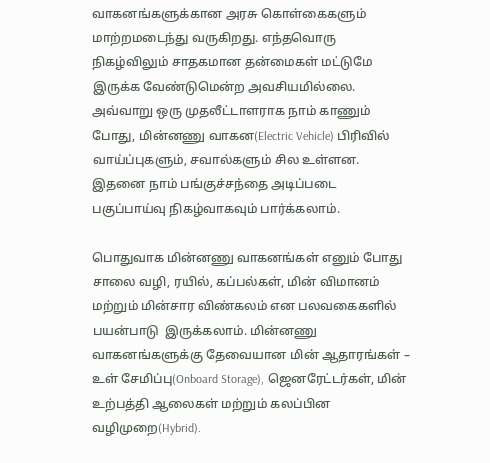வாகனங்களுக்கான அரசு கொள்கைகளும் மாற்றமடைந்து வருகிறது. எந்தவொரு நிகழ்விலும் சாதகமான தன்மைகள் மட்டுமே இருக்க வேண்டுமென்ற அவசியமில்லை. அவ்வாறு ஒரு முதலீட்டாளராக நாம் காணும் போது, மின்னணு வாகன(Electric Vehicle) பிரிவில் வாய்ப்புகளும், சவால்களும் சில உள்ளன. இதனை நாம் பங்குச்சந்தை அடிப்படை பகுப்பாய்வு நிகழ்வாகவும் பார்க்கலாம்.

பொதுவாக மின்னணு வாகனங்கள் எனும் போது சாலை வழி, ரயில், கப்பல்கள், மின் விமானம் மற்றும் மின்சார விண்கலம் என பலவகைகளில் பயன்பாடு  இருக்கலாம். மின்னணு வாகனங்களுக்கு தேவையான மின் ஆதாரங்கள் – உள் சேமிப்பு(Onboard Storage), ஜெனரேட்டர்கள், மின் உற்பத்தி ஆலைகள் மற்றும் கலப்பின வழிமுறை(Hybrid).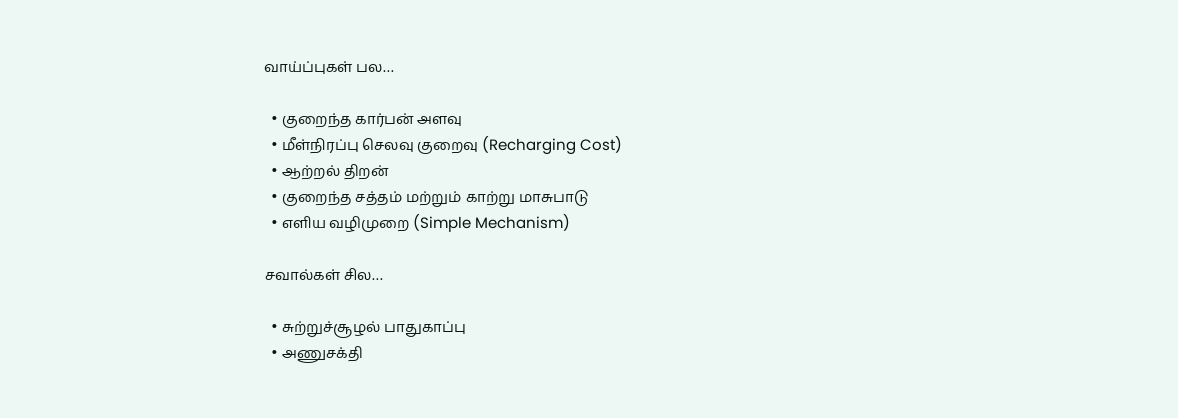வாய்ப்புகள் பல…

  • குறைந்த கார்பன் அளவு
  • மீள்நிரப்பு செலவு குறைவு (Recharging Cost)
  • ஆற்றல் திறன்
  • குறைந்த சத்தம் மற்றும் காற்று மாசுபாடு
  • எளிய வழிமுறை (Simple Mechanism)

சவால்கள் சில…

  • சுற்றுச்சூழல் பாதுகாப்பு
  • அணுசக்தி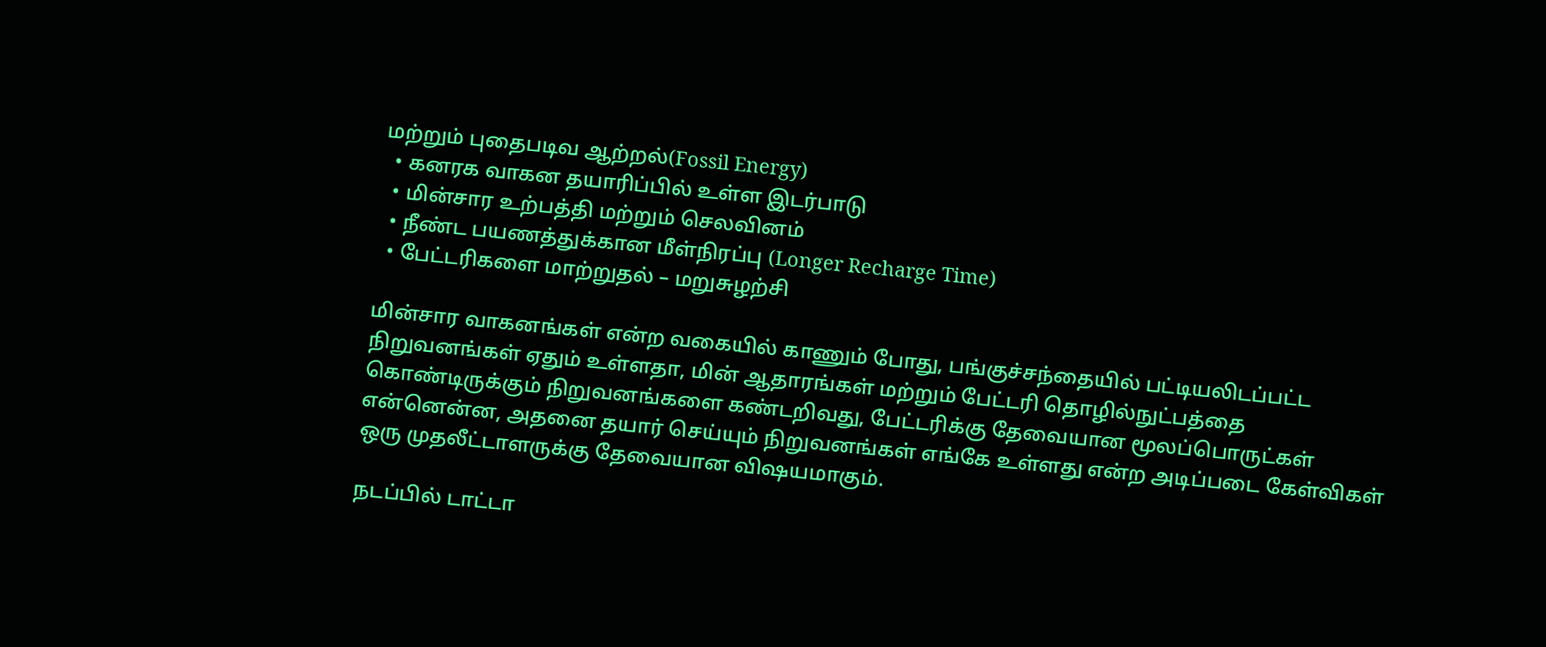மற்றும் புதைபடிவ ஆற்றல்(Fossil Energy)
  • கனரக வாகன தயாரிப்பில் உள்ள இடர்பாடு
  • மின்சார உற்பத்தி மற்றும் செலவினம்
  • நீண்ட பயணத்துக்கான மீள்நிரப்பு (Longer Recharge Time)
  • பேட்டரிகளை மாற்றுதல் – மறுசுழற்சி

மின்சார வாகனங்கள் என்ற வகையில் காணும் போது, பங்குச்சந்தையில் பட்டியலிடப்பட்ட நிறுவனங்கள் ஏதும் உள்ளதா, மின் ஆதாரங்கள் மற்றும் பேட்டரி தொழில்நுட்பத்தை கொண்டிருக்கும் நிறுவனங்களை கண்டறிவது, பேட்டரிக்கு தேவையான மூலப்பொருட்கள் என்னென்ன, அதனை தயார் செய்யும் நிறுவனங்கள் எங்கே உள்ளது என்ற அடிப்படை கேள்விகள் ஒரு முதலீட்டாளருக்கு தேவையான விஷயமாகும்.

நடப்பில் டாட்டா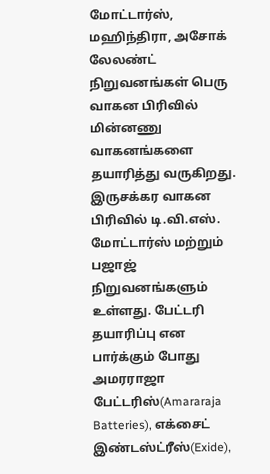மோட்டார்ஸ், மஹிந்திரா, அசோக் லேலண்ட் நிறுவனங்கள் பெரு வாகன பிரிவில் மின்னணு வாகனங்களை தயாரித்து வருகிறது. இருசக்கர வாகன பிரிவில் டி.வி.எஸ். மோட்டார்ஸ் மற்றும் பஜாஜ் நிறுவனங்களும் உள்ளது. பேட்டரி தயாரிப்பு என பார்க்கும் போது அமரராஜா பேட்டரிஸ்(Amararaja Batteries), எக்சைட் இண்டஸ்ட்ரீஸ்(Exide),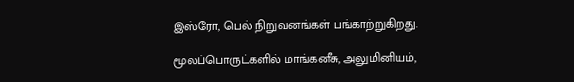இஸ்ரோ, பெல் நிறுவனங்கள் பங்காற்றுகிறது.

மூலப்பொருட்களில் மாங்கனீசு, அலுமினியம்,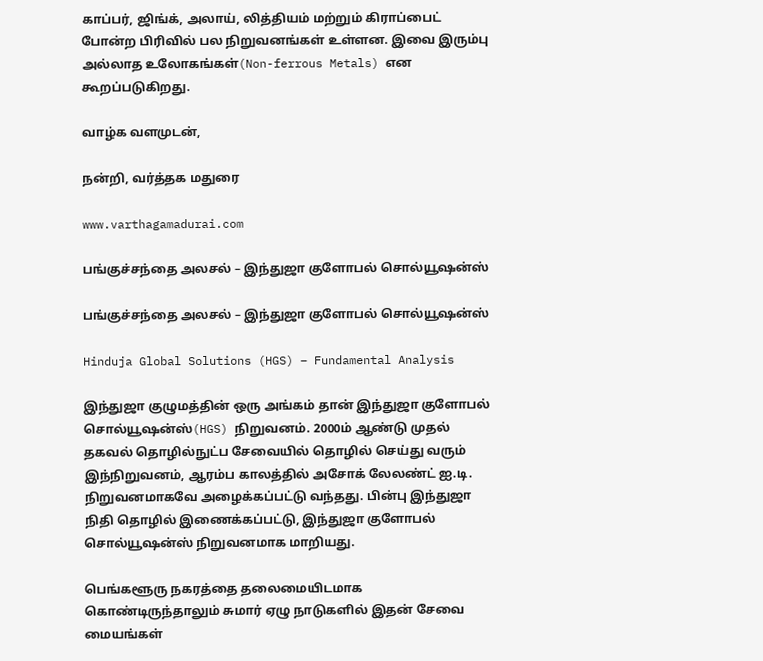காப்பர், ஜிங்க், அலாய், லித்தியம் மற்றும் கிராப்பைட் போன்ற பிரிவில் பல நிறுவனங்கள் உள்ளன. இவை இரும்பு அல்லாத உலோகங்கள்(Non-ferrous Metals) என கூறப்படுகிறது.

வாழ்க வளமுடன்,

நன்றி, வர்த்தக மதுரை

www.varthagamadurai.com

பங்குச்சந்தை அலசல் – இந்துஜா குளோபல் சொல்யூஷன்ஸ்

பங்குச்சந்தை அலசல் – இந்துஜா குளோபல் சொல்யூஷன்ஸ்

Hinduja Global Solutions (HGS) – Fundamental Analysis

இந்துஜா குழுமத்தின் ஒரு அங்கம் தான் இந்துஜா குளோபல் சொல்யூஷன்ஸ்(HGS) நிறுவனம். 2000ம் ஆண்டு முதல் தகவல் தொழில்நுட்ப சேவையில் தொழில் செய்து வரும் இந்நிறுவனம், ஆரம்ப காலத்தில் அசோக் லேலண்ட் ஐ.டி. நிறுவனமாகவே அழைக்கப்பட்டு வந்தது. பின்பு இந்துஜா நிதி தொழில் இணைக்கப்பட்டு, இந்துஜா குளோபல் சொல்யூஷன்ஸ் நிறுவனமாக மாறியது.

பெங்களூரு நகரத்தை தலைமையிடமாக கொண்டிருந்தாலும் சுமார் ஏழு நாடுகளில் இதன் சேவை மையங்கள்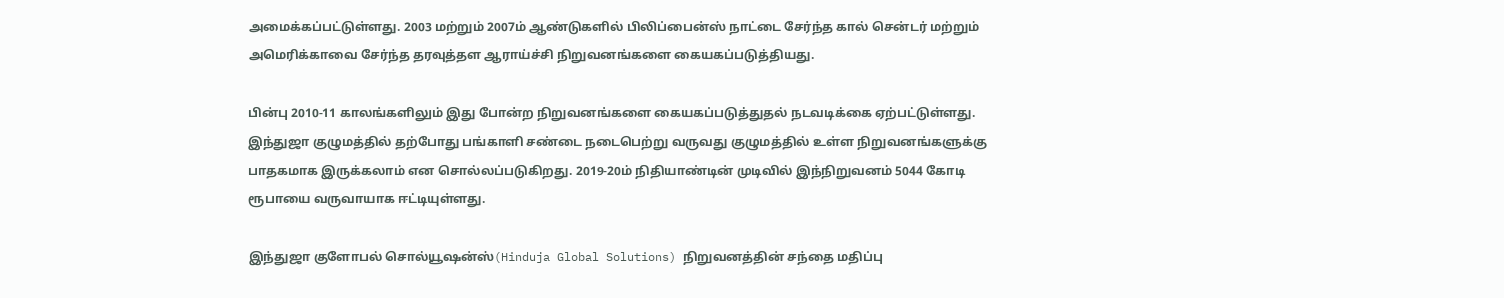அமைக்கப்பட்டுள்ளது. 2003 மற்றும் 2007ம் ஆண்டுகளில் பிலிப்பைன்ஸ் நாட்டை சேர்ந்த கால் சென்டர் மற்றும் அமெரிக்காவை சேர்ந்த தரவுத்தள ஆராய்ச்சி நிறுவனங்களை கையகப்படுத்தியது.

பின்பு 2010-11 காலங்களிலும் இது போன்ற நிறுவனங்களை கையகப்படுத்துதல் நடவடிக்கை ஏற்பட்டுள்ளது. இந்துஜா குழுமத்தில் தற்போது பங்காளி சண்டை நடைபெற்று வருவது குழுமத்தில் உள்ள நிறுவனங்களுக்கு பாதகமாக இருக்கலாம் என சொல்லப்படுகிறது. 2019-20ம் நிதியாண்டின் முடிவில் இந்நிறுவனம் 5044 கோடி ரூபாயை வருவாயாக ஈட்டியுள்ளது.

இந்துஜா குளோபல் சொல்யூஷன்ஸ்(Hinduja Global Solutions) நிறுவனத்தின் சந்தை மதிப்பு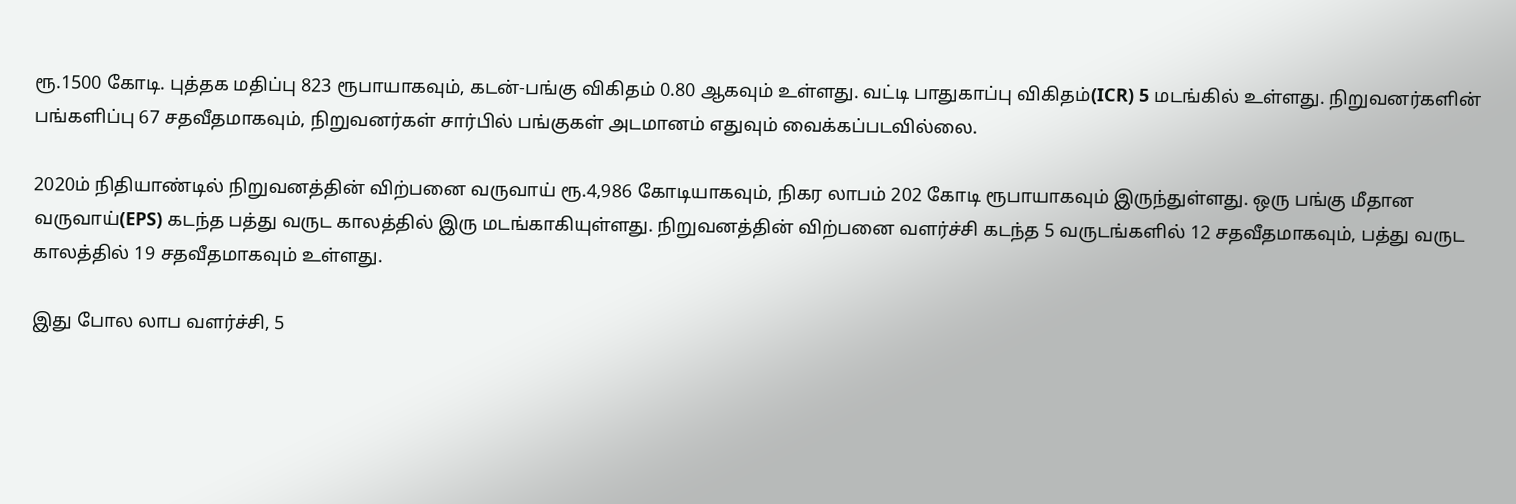ரூ.1500 கோடி. புத்தக மதிப்பு 823 ரூபாயாகவும், கடன்-பங்கு விகிதம் 0.80 ஆகவும் உள்ளது. வட்டி பாதுகாப்பு விகிதம்(ICR) 5 மடங்கில் உள்ளது. நிறுவனர்களின் பங்களிப்பு 67 சதவீதமாகவும், நிறுவனர்கள் சார்பில் பங்குகள் அடமானம் எதுவும் வைக்கப்படவில்லை.

2020ம் நிதியாண்டில் நிறுவனத்தின் விற்பனை வருவாய் ரூ.4,986 கோடியாகவும், நிகர லாபம் 202 கோடி ரூபாயாகவும் இருந்துள்ளது. ஒரு பங்கு மீதான வருவாய்(EPS) கடந்த பத்து வருட காலத்தில் இரு மடங்காகியுள்ளது. நிறுவனத்தின் விற்பனை வளர்ச்சி கடந்த 5 வருடங்களில் 12 சதவீதமாகவும், பத்து வருட காலத்தில் 19 சதவீதமாகவும் உள்ளது.

இது போல லாப வளர்ச்சி, 5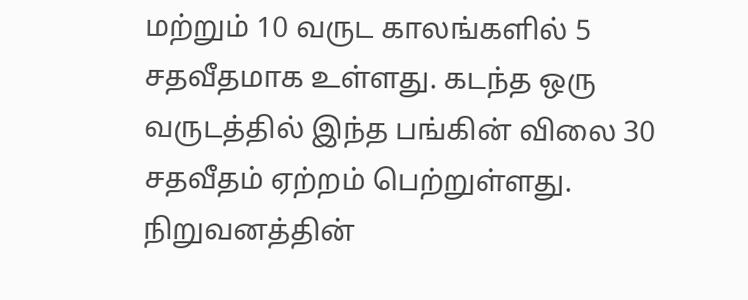மற்றும் 10 வருட காலங்களில் 5 சதவீதமாக உள்ளது. கடந்த ஒரு வருடத்தில் இந்த பங்கின் விலை 30 சதவீதம் ஏற்றம் பெற்றுள்ளது. நிறுவனத்தின்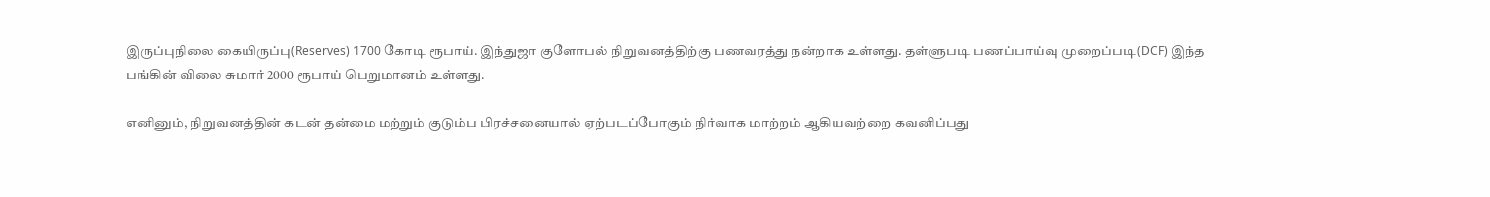இருப்புநிலை கையிருப்பு(Reserves) 1700 கோடி ரூபாய். இந்துஜா குளோபல் நிறுவனத்திற்கு பணவரத்து நன்றாக உள்ளது. தள்ளுபடி பணப்பாய்வு முறைப்படி(DCF) இந்த பங்கின் விலை சுமார் 2000 ரூபாய் பெறுமானம் உள்ளது.

எனினும், நிறுவனத்தின் கடன் தன்மை மற்றும் குடும்ப பிரச்சனையால் ஏற்படப்போகும் நிர்வாக மாற்றம் ஆகியவற்றை கவனிப்பது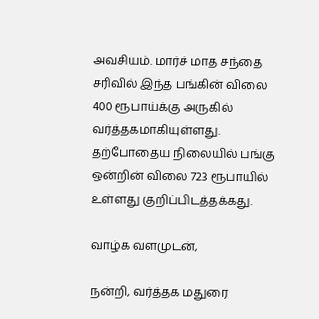அவசியம். மார்ச் மாத சந்தை சரிவில் இந்த பங்கின் விலை 400 ரூபாய்க்கு அருகில் வர்த்தகமாகியுள்ளது. தற்போதைய நிலையில் பங்கு ஒன்றின் விலை 723 ரூபாயில் உள்ளது குறிப்பிடத்தக்கது.

வாழ்க வளமுடன்,

நன்றி, வர்த்தக மதுரை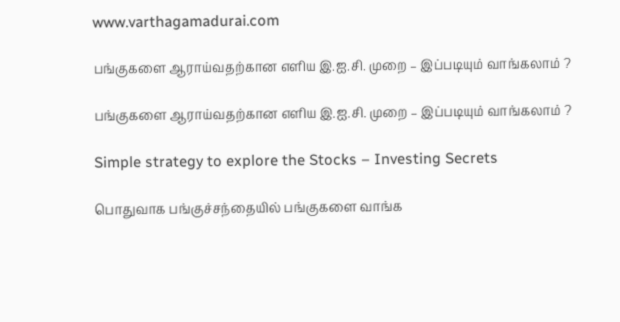www.varthagamadurai.com

பங்குகளை ஆராய்வதற்கான எளிய இ.ஐ.சி. முறை – இப்படியும் வாங்கலாம் ?

பங்குகளை ஆராய்வதற்கான எளிய இ.ஐ.சி. முறை – இப்படியும் வாங்கலாம் ?

Simple strategy to explore the Stocks – Investing Secrets

பொதுவாக பங்குச்சந்தையில் பங்குகளை வாங்க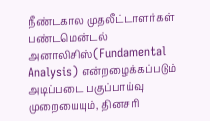நீண்டகால முதலீட்டாளர்கள் பண்டமென்டல் அனாலிசிஸ்(Fundamental Analysis) என்றழைக்கப்படும் அடிப்படை பகுப்பாய்வு முறையையும், தினசரி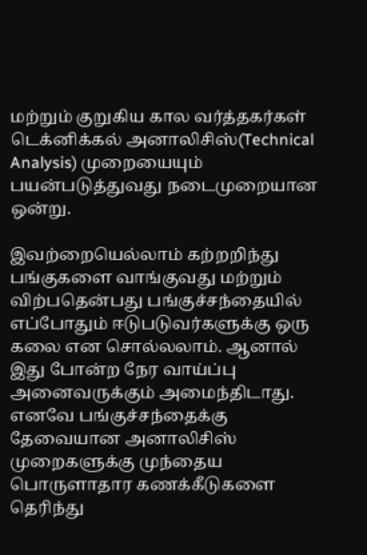மற்றும் குறுகிய கால வர்த்தகர்கள் டெக்னிக்கல் அனாலிசிஸ்(Technical Analysis) முறையையும் பயன்படுத்துவது நடைமுறையான ஒன்று.

இவற்றையெல்லாம் கற்றறிந்து பங்குகளை வாங்குவது மற்றும் விற்பதென்பது பங்குச்சந்தையில் எப்போதும் ஈடுபடுவர்களுக்கு ஒரு கலை என சொல்லலாம். ஆனால் இது போன்ற நேர வாய்ப்பு அனைவருக்கும் அமைந்திடாது. எனவே பங்குச்சந்தைக்கு தேவையான அனாலிசிஸ் முறைகளுக்கு முந்தைய பொருளாதார கணக்கீடுகளை தெரிந்து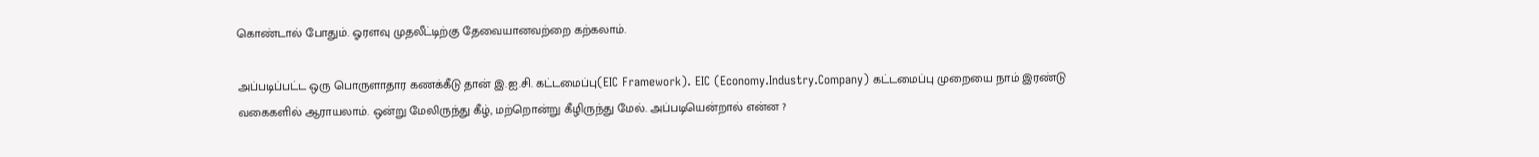கொண்டால் போதும். ஓரளவு முதலீட்டிற்கு தேவையானவற்றை கற்கலாம்.

அப்படிப்பட்ட ஒரு பொருளாதார கணக்கீடு தான் இ.ஐ.சி. கட்டமைப்பு(EIC Framework). EIC (Economy.Industry.Company) கட்டமைப்பு முறையை நாம் இரண்டு வகைகளில் ஆராயலாம். ஒன்று மேலிருந்து கீழ், மற்றொன்று கீழிருந்து மேல். அப்படியென்றால் என்ன ?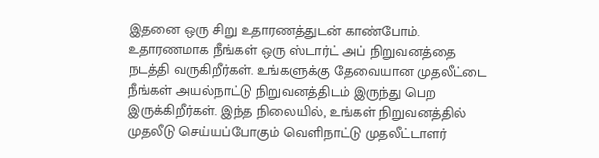இதனை ஒரு சிறு உதாரணத்துடன் காண்போம். உதாரணமாக நீங்கள் ஒரு ஸ்டார்ட் அப் நிறுவனத்தை நடத்தி வருகிறீர்கள். உங்களுக்கு தேவையான முதலீட்டை நீங்கள் அயல்நாட்டு நிறுவனத்திடம் இருந்து பெற இருக்கிறீர்கள். இந்த நிலையில், உங்கள் நிறுவனத்தில் முதலீடு செய்யப்போகும் வெளிநாட்டு முதலீட்டாளர்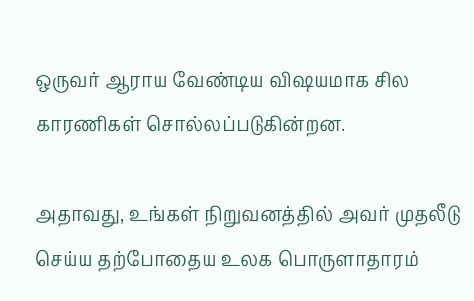ஒருவர் ஆராய வேண்டிய விஷயமாக சில காரணிகள் சொல்லப்படுகின்றன.

அதாவது, உங்கள் நிறுவனத்தில் அவர் முதலீடு செய்ய தற்போதைய உலக பொருளாதாரம்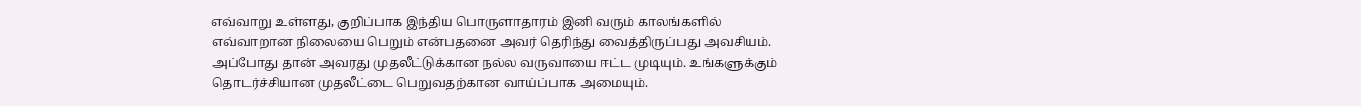எவ்வாறு உள்ளது, குறிப்பாக இந்திய பொருளாதாரம் இனி வரும் காலங்களில் எவ்வாறான நிலையை பெறும் என்பதனை அவர் தெரிந்து வைத்திருப்பது அவசியம். அப்போது தான் அவரது முதலீட்டுக்கான நல்ல வருவாயை ஈட்ட முடியும். உங்களுக்கும் தொடர்ச்சியான முதலீட்டை பெறுவதற்கான வாய்ப்பாக அமையும்.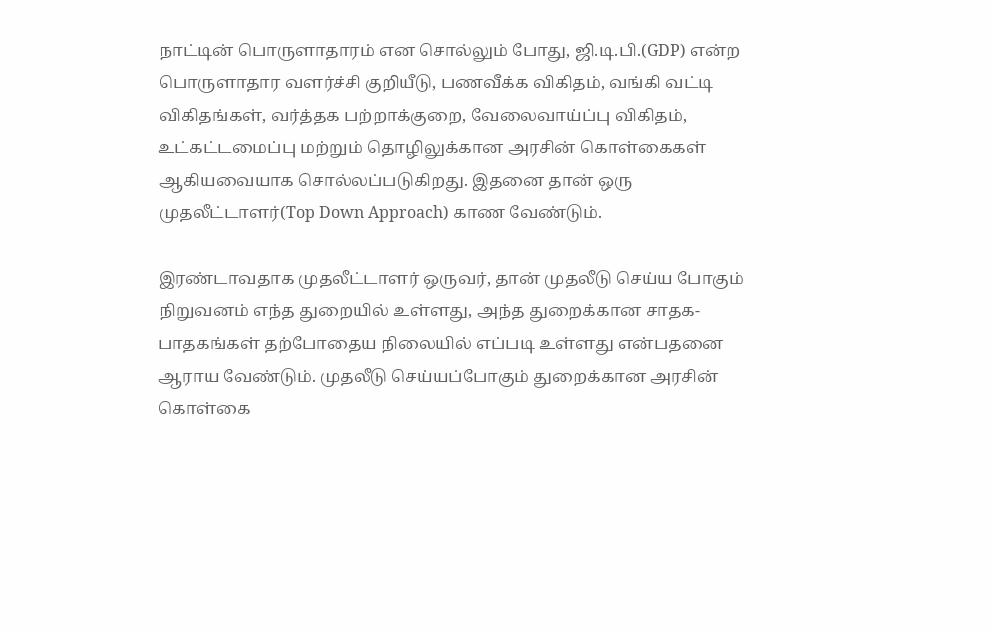நாட்டின் பொருளாதாரம் என சொல்லும் போது, ஜி.டி.பி.(GDP) என்ற பொருளாதார வளர்ச்சி குறியீடு, பணவீக்க விகிதம், வங்கி வட்டி விகிதங்கள், வர்த்தக பற்றாக்குறை, வேலைவாய்ப்பு விகிதம், உட்கட்டமைப்பு மற்றும் தொழிலுக்கான அரசின் கொள்கைகள் ஆகியவையாக சொல்லப்படுகிறது. இதனை தான் ஒரு முதலீட்டாளர்(Top Down Approach) காண வேண்டும்.

இரண்டாவதாக முதலீட்டாளர் ஒருவர், தான் முதலீடு செய்ய போகும் நிறுவனம் எந்த துறையில் உள்ளது, அந்த துறைக்கான சாதக-பாதகங்கள் தற்போதைய நிலையில் எப்படி உள்ளது என்பதனை ஆராய வேண்டும். முதலீடு செய்யப்போகும் துறைக்கான அரசின் கொள்கை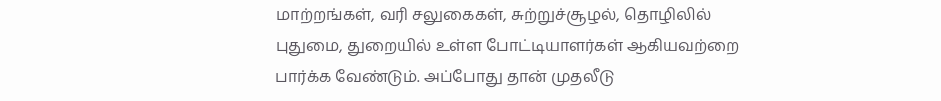மாற்றங்கள், வரி சலுகைகள், சுற்றுச்சூழல், தொழிலில் புதுமை, துறையில் உள்ள போட்டியாளர்கள் ஆகியவற்றை பார்க்க வேண்டும். அப்போது தான் முதலீடு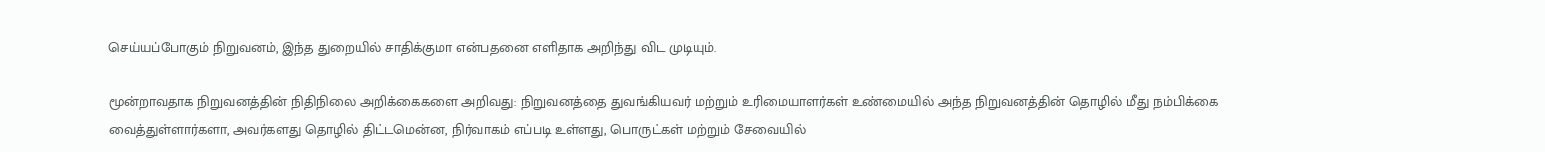செய்யப்போகும் நிறுவனம், இந்த துறையில் சாதிக்குமா என்பதனை எளிதாக அறிந்து விட முடியும்.

மூன்றாவதாக நிறுவனத்தின் நிதிநிலை அறிக்கைகளை அறிவது: நிறுவனத்தை துவங்கியவர் மற்றும் உரிமையாளர்கள் உண்மையில் அந்த நிறுவனத்தின் தொழில் மீது நம்பிக்கை வைத்துள்ளார்களா, அவர்களது தொழில் திட்டமென்ன, நிர்வாகம் எப்படி உள்ளது, பொருட்கள் மற்றும் சேவையில்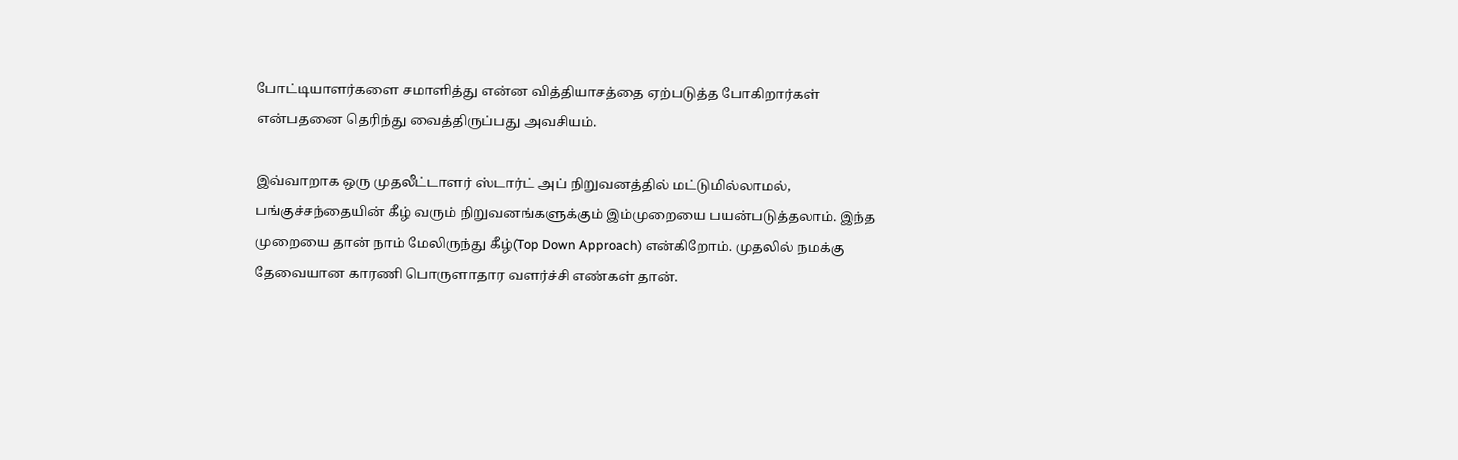போட்டியாளர்களை சமாளித்து என்ன வித்தியாசத்தை ஏற்படுத்த போகிறார்கள் என்பதனை தெரிந்து வைத்திருப்பது அவசியம்.

இவ்வாறாக ஒரு முதலீட்டாளர் ஸ்டார்ட் அப் நிறுவனத்தில் மட்டுமில்லாமல், பங்குச்சந்தையின் கீழ் வரும் நிறுவனங்களுக்கும் இம்முறையை பயன்படுத்தலாம். இந்த முறையை தான் நாம் மேலிருந்து கீழ்(Top Down Approach) என்கிறோம். முதலில் நமக்கு தேவையான காரணி பொருளாதார வளர்ச்சி எண்கள் தான்.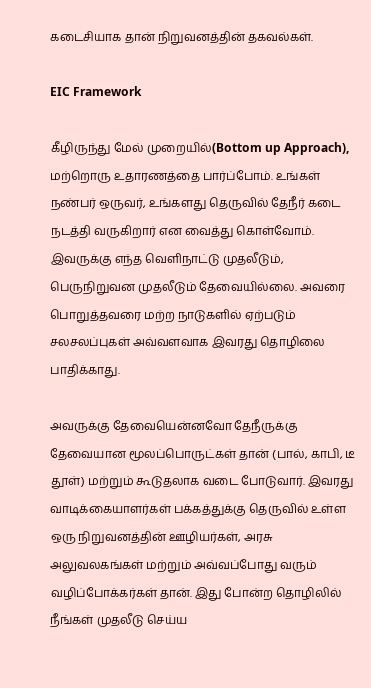கடைசியாக தான் நிறுவனத்தின் தகவல்கள்.

EIC Framework

கீழிருந்து மேல் முறையில்(Bottom up Approach), மற்றொரு உதாரணத்தை பார்ப்போம். உங்கள் நண்பர் ஒருவர், உங்களது தெருவில் தேநீர் கடை நடத்தி வருகிறார் என வைத்து கொள்வோம். இவருக்கு எந்த வெளிநாட்டு முதலீடும், பெருநிறுவன முதலீடும் தேவையில்லை. அவரை பொறுத்தவரை மற்ற நாடுகளில் ஏற்படும் சலசலப்புகள் அவ்வளவாக இவரது தொழிலை பாதிக்காது.

அவருக்கு தேவையென்னவோ தேநீருக்கு தேவையான மூலப்பொருட்கள் தான் (பால், காபி, டீ தூள்) மற்றும் கூடுதலாக வடை போடுவார். இவரது வாடிக்கையாளர்கள் பக்கத்துக்கு தெருவில் உள்ள ஒரு நிறுவனத்தின் ஊழியர்கள், அரசு அலுவலகங்கள் மற்றும் அவ்வப்போது வரும் வழிப்போக்கர்கள் தான். இது போன்ற தொழிலில் நீங்கள் முதலீடு செய்ய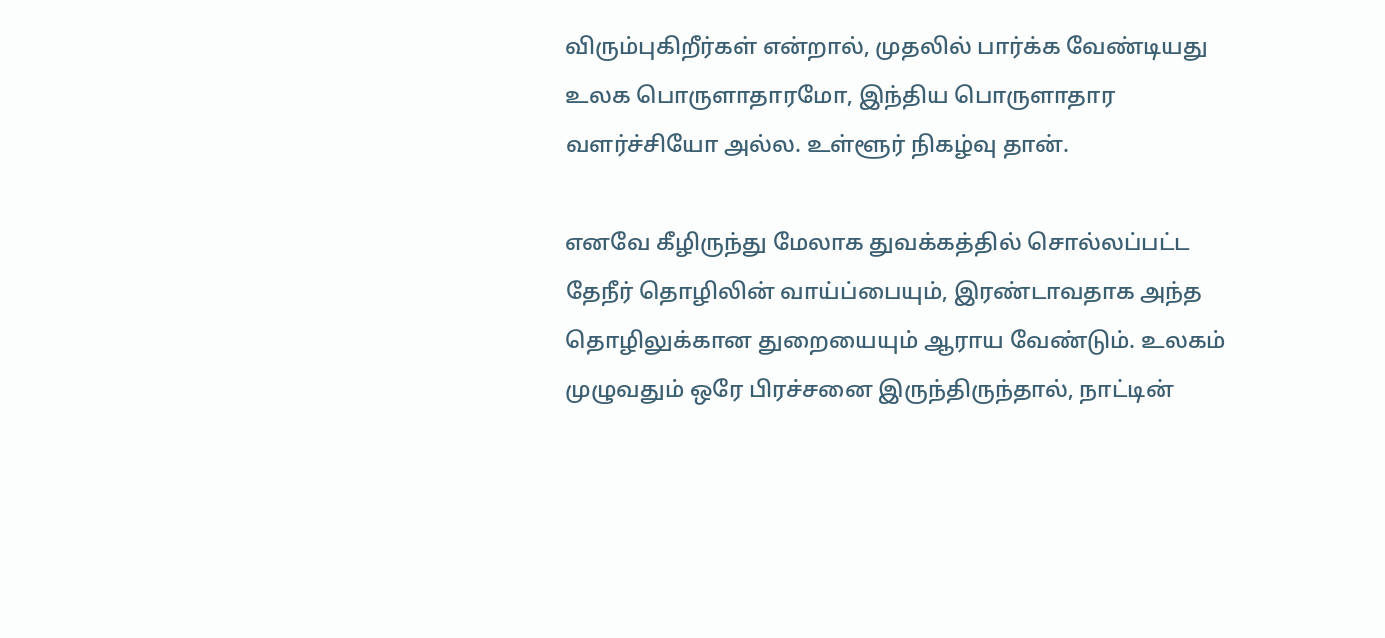விரும்புகிறீர்கள் என்றால், முதலில் பார்க்க வேண்டியது உலக பொருளாதாரமோ, இந்திய பொருளாதார வளர்ச்சியோ அல்ல. உள்ளூர் நிகழ்வு தான்.

எனவே கீழிருந்து மேலாக துவக்கத்தில் சொல்லப்பட்ட தேநீர் தொழிலின் வாய்ப்பையும், இரண்டாவதாக அந்த தொழிலுக்கான துறையையும் ஆராய வேண்டும். உலகம் முழுவதும் ஒரே பிரச்சனை இருந்திருந்தால், நாட்டின்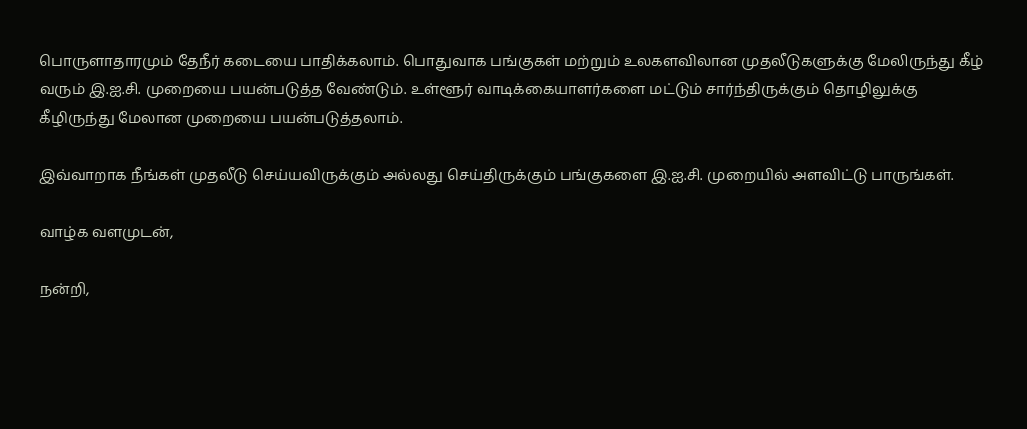பொருளாதாரமும் தேநீர் கடையை பாதிக்கலாம். பொதுவாக பங்குகள் மற்றும் உலகளவிலான முதலீடுகளுக்கு மேலிருந்து கீழ் வரும் இ.ஐ.சி. முறையை பயன்படுத்த வேண்டும். உள்ளூர் வாடிக்கையாளர்களை மட்டும் சார்ந்திருக்கும் தொழிலுக்கு கீழிருந்து மேலான முறையை பயன்படுத்தலாம்.

இவ்வாறாக நீங்கள் முதலீடு செய்யவிருக்கும் அல்லது செய்திருக்கும் பங்குகளை இ.ஐ.சி. முறையில் அளவிட்டு பாருங்கள்.

வாழ்க வளமுடன்,

நன்றி,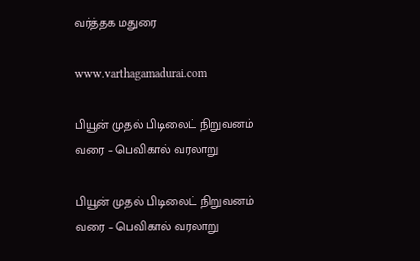வர்த்தக மதுரை

www.varthagamadurai.com

பியூன் முதல் பிடிலைட் நிறுவனம் வரை – பெவிகால் வரலாறு

பியூன் முதல் பிடிலைட் நிறுவனம் வரை – பெவிகால் வரலாறு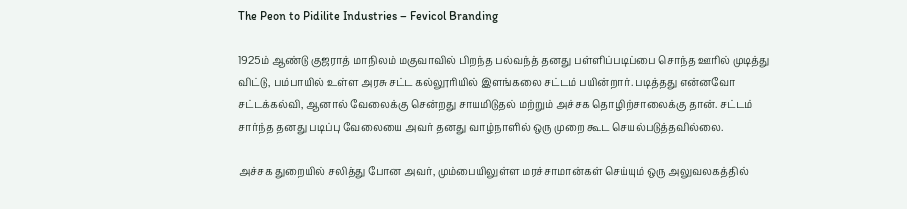The Peon to Pidilite Industries – Fevicol Branding

1925ம் ஆண்டு குஜராத் மாநிலம் மகுவாவில் பிறந்த பல்வந்த் தனது பள்ளிப்படிப்பை சொந்த ஊரில் முடித்து விட்டு, பம்பாயில் உள்ள அரசு சட்ட கல்லூரியில் இளங்கலை சட்டம் பயின்றார். படித்தது என்னவோ சட்டக்கல்வி, ஆனால் வேலைக்கு சென்றது சாயமிடுதல் மற்றும் அச்சக தொழிற்சாலைக்கு தான். சட்டம் சார்ந்த தனது படிப்பு வேலையை அவர் தனது வாழ்நாளில் ஒரு முறை கூட செயல்படுத்தவில்லை.

அச்சக துறையில் சலித்து போன அவர், மும்பையிலுள்ள மரச்சாமான்கள் செய்யும் ஒரு அலுவலகத்தில்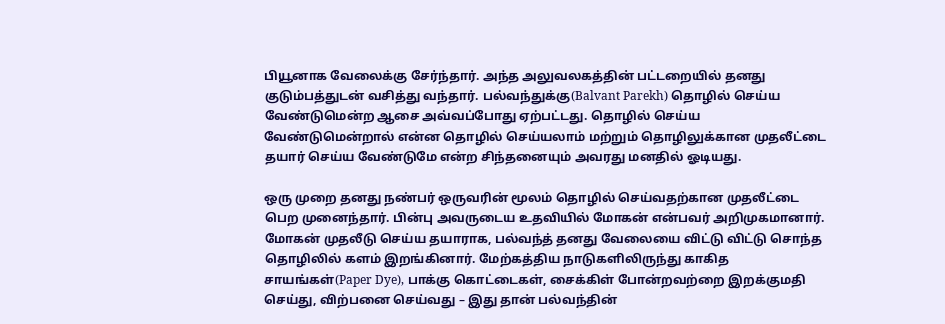பியூனாக வேலைக்கு சேர்ந்தார். அந்த அலுவலகத்தின் பட்டறையில் தனது குடும்பத்துடன் வசித்து வந்தார். பல்வந்துக்கு(Balvant Parekh) தொழில் செய்ய வேண்டுமென்ற ஆசை அவ்வப்போது ஏற்பட்டது. தொழில் செய்ய வேண்டுமென்றால் என்ன தொழில் செய்யலாம் மற்றும் தொழிலுக்கான முதலீட்டை தயார் செய்ய வேண்டுமே என்ற சிந்தனையும் அவரது மனதில் ஓடியது.

ஒரு முறை தனது நண்பர் ஒருவரின் மூலம் தொழில் செய்வதற்கான முதலீட்டை பெற முனைந்தார். பின்பு அவருடைய உதவியில் மோகன் என்பவர் அறிமுகமானார். மோகன் முதலீடு செய்ய தயாராக, பல்வந்த் தனது வேலையை விட்டு விட்டு சொந்த தொழிலில் களம் இறங்கினார். மேற்கத்திய நாடுகளிலிருந்து காகித சாயங்கள்(Paper Dye), பாக்கு கொட்டைகள், சைக்கிள் போன்றவற்றை இறக்குமதி செய்து, விற்பனை செய்வது – இது தான் பல்வந்தின்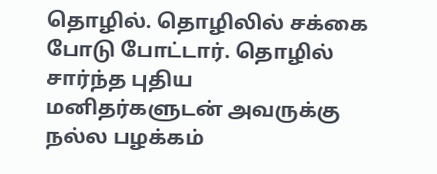தொழில். தொழிலில் சக்கை போடு போட்டார். தொழில் சார்ந்த புதிய மனிதர்களுடன் அவருக்கு நல்ல பழக்கம்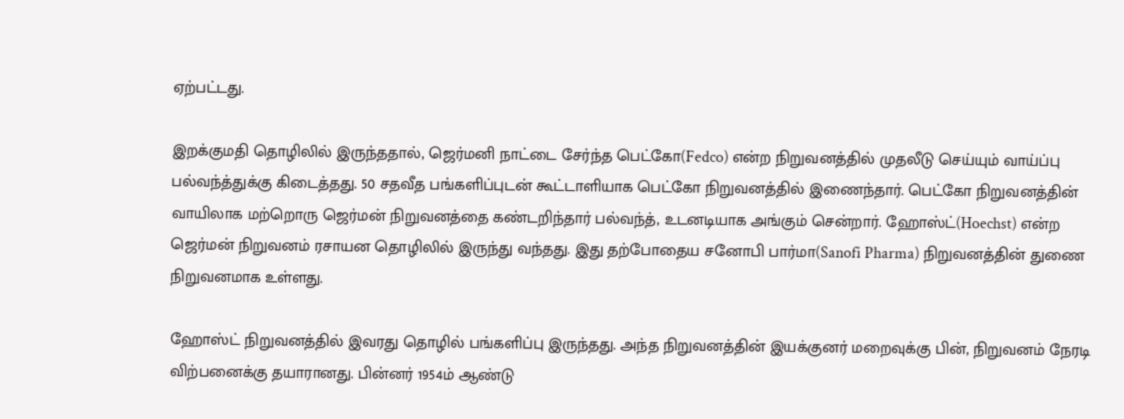ஏற்பட்டது.

இறக்குமதி தொழிலில் இருந்ததால், ஜெர்மனி நாட்டை சேர்ந்த பெட்கோ(Fedco) என்ற நிறுவனத்தில் முதலீடு செய்யும் வாய்ப்பு பல்வந்த்துக்கு கிடைத்தது. 50 சதவீத பங்களிப்புடன் கூட்டாளியாக பெட்கோ நிறுவனத்தில் இணைந்தார். பெட்கோ நிறுவனத்தின் வாயிலாக மற்றொரு ஜெர்மன் நிறுவனத்தை கண்டறிந்தார் பல்வந்த், உடனடியாக அங்கும் சென்றார். ஹோஸ்ட்(Hoechst) என்ற ஜெர்மன் நிறுவனம் ரசாயன தொழிலில் இருந்து வந்தது. இது தற்போதைய சனோபி பார்மா(Sanofi Pharma) நிறுவனத்தின் துணை நிறுவனமாக உள்ளது.

ஹோஸ்ட் நிறுவனத்தில் இவரது தொழில் பங்களிப்பு இருந்தது. அந்த நிறுவனத்தின் இயக்குனர் மறைவுக்கு பின், நிறுவனம் நேரடி விற்பனைக்கு தயாரானது. பின்னர் 1954ம் ஆண்டு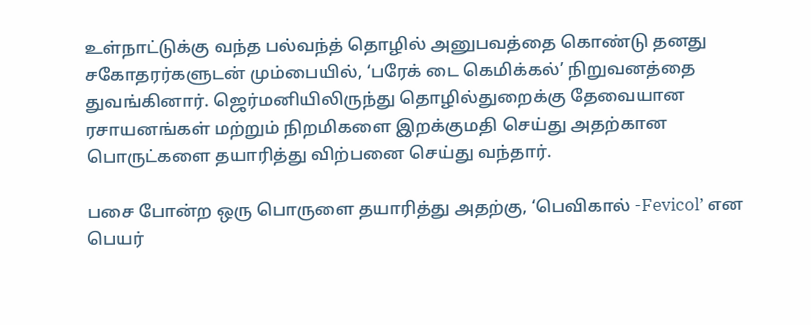உள்நாட்டுக்கு வந்த பல்வந்த் தொழில் அனுபவத்தை கொண்டு தனது சகோதரர்களுடன் மும்பையில், ‘பரேக் டை கெமிக்கல்’ நிறுவனத்தை துவங்கினார். ஜெர்மனியிலிருந்து தொழில்துறைக்கு தேவையான ரசாயனங்கள் மற்றும் நிறமிகளை இறக்குமதி செய்து அதற்கான பொருட்களை தயாரித்து விற்பனை செய்து வந்தார்.

பசை போன்ற ஒரு பொருளை தயாரித்து அதற்கு, ‘பெவிகால் -Fevicol’ என பெயர்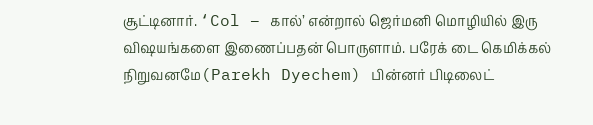சூட்டினார். ‘Col – கால்’ என்றால் ஜெர்மனி மொழியில் இரு விஷயங்களை இணைப்பதன் பொருளாம். பரேக் டை கெமிக்கல் நிறுவனமே(Parekh Dyechem) பின்னர் பிடிலைட்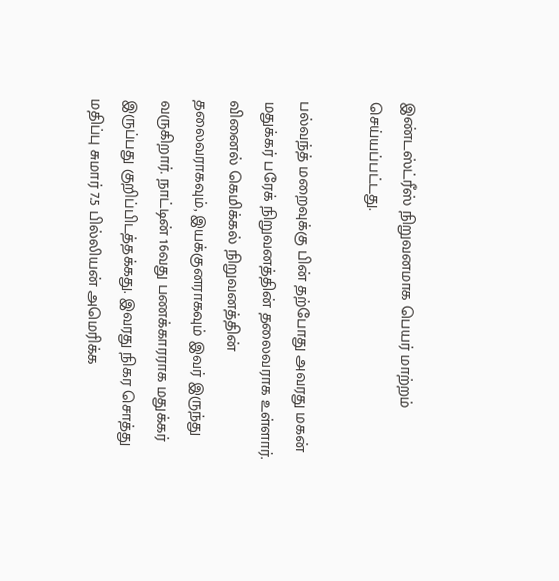இண்டஸ்ட்ரீஸ் நிறுவனமாக பெயர் மாற்றம் செய்யப்பட்டது.

பல்வந்த் மறைவுக்கு பின் தற்போது அவரது மகன் மதுக்கர் பரேக் நிறுவனத்தின் தலைவராக உள்ளார். வினைல் கெமிக்கல் நிறுவனத்தின் தலைவராகவும், இயக்குனராகவும் இவர் இருந்து வருகிறார். நாட்டின் 16வது பணக்காரராக மதுக்கர் இருப்பது குறிப்பிடத்தக்கது. இவரது நிகர சொத்து மதிப்பு சுமார் 7.5 பில்லியன் அமெரிக்க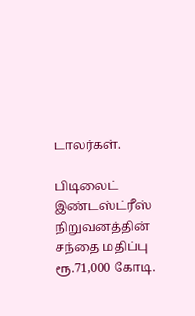டாலர்கள்.

பிடிலைட் இண்டஸ்ட்ரீஸ் நிறுவனத்தின் சந்தை மதிப்பு ரூ.71,000 கோடி.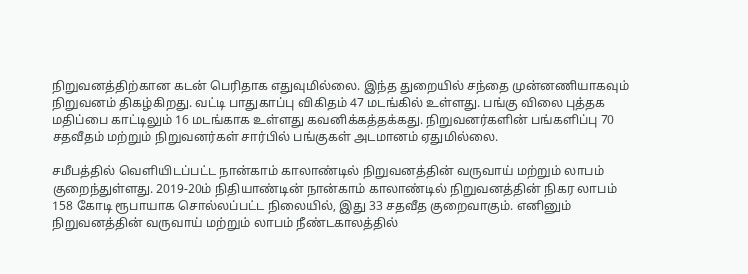நிறுவனத்திற்கான கடன் பெரிதாக எதுவுமில்லை. இந்த துறையில் சந்தை முன்னணியாகவும் நிறுவனம் திகழ்கிறது. வட்டி பாதுகாப்பு விகிதம் 47 மடங்கில் உள்ளது. பங்கு விலை புத்தக மதிப்பை காட்டிலும் 16 மடங்காக உள்ளது கவனிக்கத்தக்கது. நிறுவனர்களின் பங்களிப்பு 70 சதவீதம் மற்றும் நிறுவனர்கள் சார்பில் பங்குகள் அடமானம் ஏதுமில்லை.

சமீபத்தில் வெளியிடப்பட்ட நான்காம் காலாண்டில் நிறுவனத்தின் வருவாய் மற்றும் லாபம் குறைந்துள்ளது. 2019-20ம் நிதியாண்டின் நான்காம் காலாண்டில் நிறுவனத்தின் நிகர லாபம் 158 கோடி ரூபாயாக சொல்லப்பட்ட நிலையில், இது 33 சதவீத குறைவாகும். எனினும் நிறுவனத்தின் வருவாய் மற்றும் லாபம் நீண்டகாலத்தில்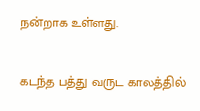நன்றாக உள்ளது.

கடந்த பத்து வருட காலத்தில்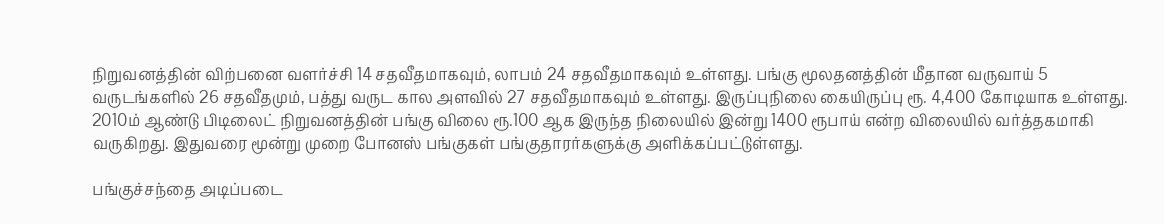நிறுவனத்தின் விற்பனை வளர்ச்சி 14 சதவீதமாகவும், லாபம் 24 சதவீதமாகவும் உள்ளது. பங்கு மூலதனத்தின் மீதான வருவாய் 5 வருடங்களில் 26 சதவீதமும், பத்து வருட கால அளவில் 27 சதவீதமாகவும் உள்ளது. இருப்புநிலை கையிருப்பு ரூ. 4,400 கோடியாக உள்ளது. 2010ம் ஆண்டு பிடிலைட் நிறுவனத்தின் பங்கு விலை ரூ.100 ஆக இருந்த நிலையில் இன்று 1400 ரூபாய் என்ற விலையில் வர்த்தகமாகி வருகிறது. இதுவரை மூன்று முறை போனஸ் பங்குகள் பங்குதாரர்களுக்கு அளிக்கப்பட்டுள்ளது.

பங்குச்சந்தை அடிப்படை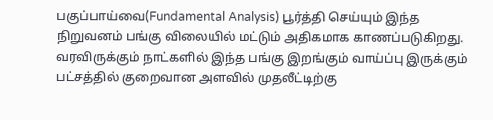பகுப்பாய்வை(Fundamental Analysis) பூர்த்தி செய்யும் இந்த நிறுவனம் பங்கு விலையில் மட்டும் அதிகமாக காணப்படுகிறது. வரவிருக்கும் நாட்களில் இந்த பங்கு இறங்கும் வாய்ப்பு இருக்கும் பட்சத்தில் குறைவான அளவில் முதலீட்டிற்கு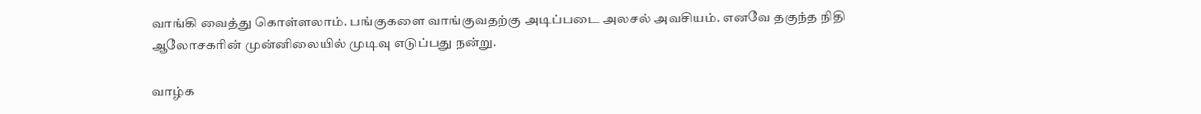வாங்கி வைத்து கொள்ளலாம். பங்குகளை வாங்குவதற்கு அடிப்படை அலசல் அவசியம். எனவே தகுந்த நிதி ஆலோசகரின் முன்னிலையில் முடிவு எடுப்பது நன்று.

வாழ்க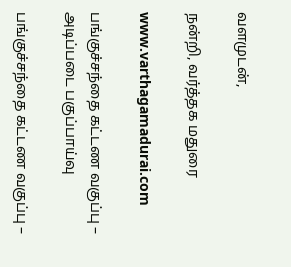வளமுடன்,

நன்றி, வர்த்தக மதுரை

www.varthagamadurai.com

பங்குச்சந்தை கட்டண வகுப்பு – அடிப்படை பகுப்பாய்வு

பங்குச்சந்தை கட்டண வகுப்பு –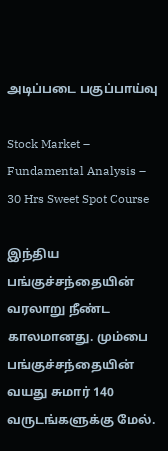அடிப்படை பகுப்பாய்வு

Stock Market – Fundamental Analysis – 30 Hrs Sweet Spot Course

இந்திய பங்குச்சந்தையின் வரலாறு நீண்ட காலமானது. மும்பை பங்குச்சந்தையின்  வயது சுமார் 140 வருடங்களுக்கு மேல்.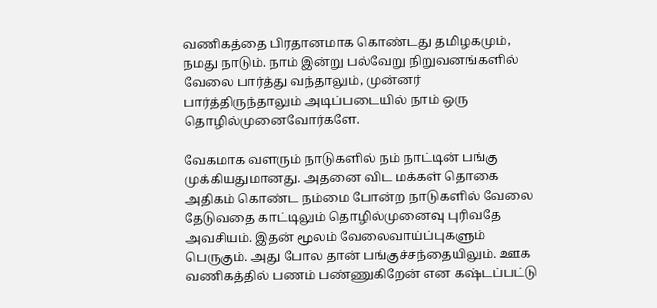வணிகத்தை பிரதானமாக கொண்டது தமிழகமும், நமது நாடும். நாம் இன்று பல்வேறு நிறுவனங்களில் வேலை பார்த்து வந்தாலும், முன்னர் பார்த்திருந்தாலும் அடிப்படையில் நாம் ஒரு தொழில்முனைவோர்களே.

வேகமாக வளரும் நாடுகளில் நம் நாட்டின் பங்கு முக்கியதுமானது. அதனை விட மக்கள் தொகை அதிகம் கொண்ட நம்மை போன்ற நாடுகளில் வேலை தேடுவதை காட்டிலும் தொழில்முனைவு புரிவதே அவசியம். இதன் மூலம் வேலைவாய்ப்புகளும் பெருகும். அது போல தான் பங்குச்சந்தையிலும். ஊக வணிகத்தில் பணம் பண்ணுகிறேன் என கஷ்டப்பட்டு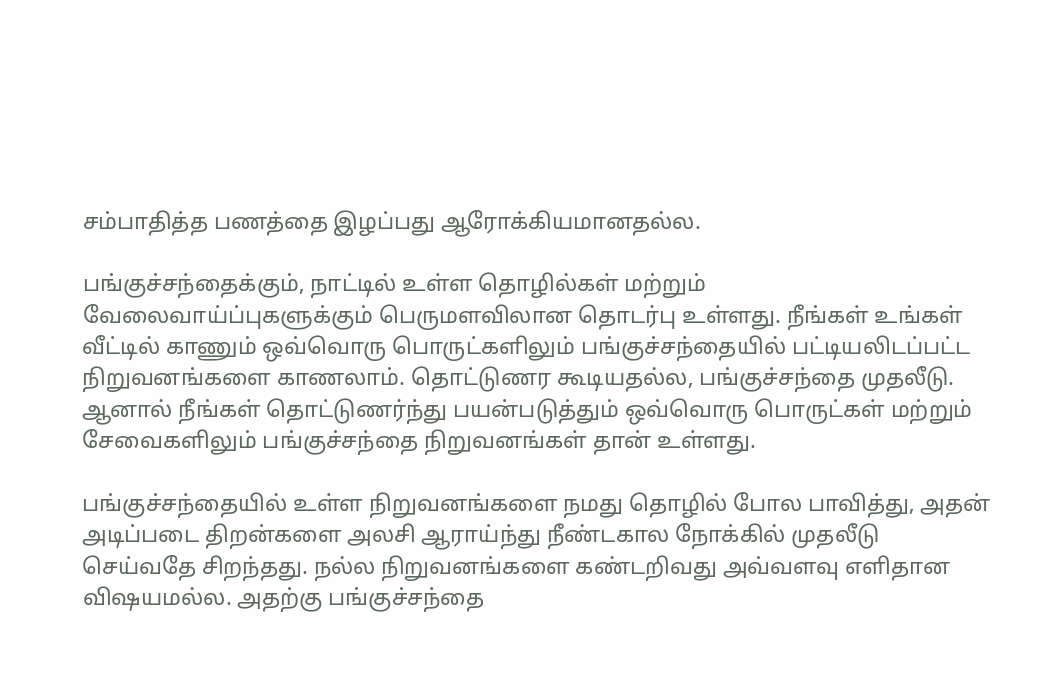சம்பாதித்த பணத்தை இழப்பது ஆரோக்கியமானதல்ல.

பங்குச்சந்தைக்கும், நாட்டில் உள்ள தொழில்கள் மற்றும் வேலைவாய்ப்புகளுக்கும் பெருமளவிலான தொடர்பு உள்ளது. நீங்கள் உங்கள் வீட்டில் காணும் ஒவ்வொரு பொருட்களிலும் பங்குச்சந்தையில் பட்டியலிடப்பட்ட நிறுவனங்களை காணலாம். தொட்டுணர கூடியதல்ல, பங்குச்சந்தை முதலீடு. ஆனால் நீங்கள் தொட்டுணர்ந்து பயன்படுத்தும் ஒவ்வொரு பொருட்கள் மற்றும் சேவைகளிலும் பங்குச்சந்தை நிறுவனங்கள் தான் உள்ளது.

பங்குச்சந்தையில் உள்ள நிறுவனங்களை நமது தொழில் போல பாவித்து, அதன் அடிப்படை திறன்களை அலசி ஆராய்ந்து நீண்டகால நோக்கில் முதலீடு செய்வதே சிறந்தது. நல்ல நிறுவனங்களை கண்டறிவது அவ்வளவு எளிதான விஷயமல்ல. அதற்கு பங்குச்சந்தை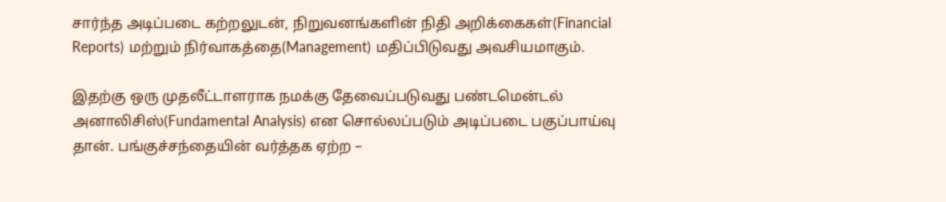சார்ந்த அடிப்படை கற்றலுடன், நிறுவனங்களின் நிதி அறிக்கைகள்(Financial Reports) மற்றும் நிர்வாகத்தை(Management) மதிப்பிடுவது அவசியமாகும்.

இதற்கு ஒரு முதலீட்டாளராக நமக்கு தேவைப்படுவது பண்டமென்டல் அனாலிசிஸ்(Fundamental Analysis) என சொல்லப்படும் அடிப்படை பகுப்பாய்வு தான். பங்குச்சந்தையின் வர்த்தக ஏற்ற –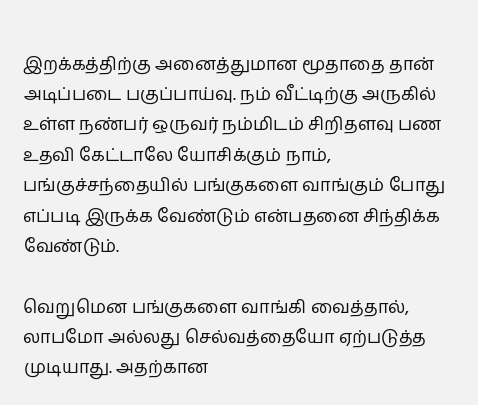இறக்கத்திற்கு அனைத்துமான மூதாதை தான் அடிப்படை பகுப்பாய்வு. நம் வீட்டிற்கு அருகில் உள்ள நண்பர் ஒருவர் நம்மிடம் சிறிதளவு பண உதவி கேட்டாலே யோசிக்கும் நாம், பங்குச்சந்தையில் பங்குகளை வாங்கும் போது எப்படி இருக்க வேண்டும் என்பதனை சிந்திக்க வேண்டும்.

வெறுமென பங்குகளை வாங்கி வைத்தால், லாபமோ அல்லது செல்வத்தையோ ஏற்படுத்த முடியாது. அதற்கான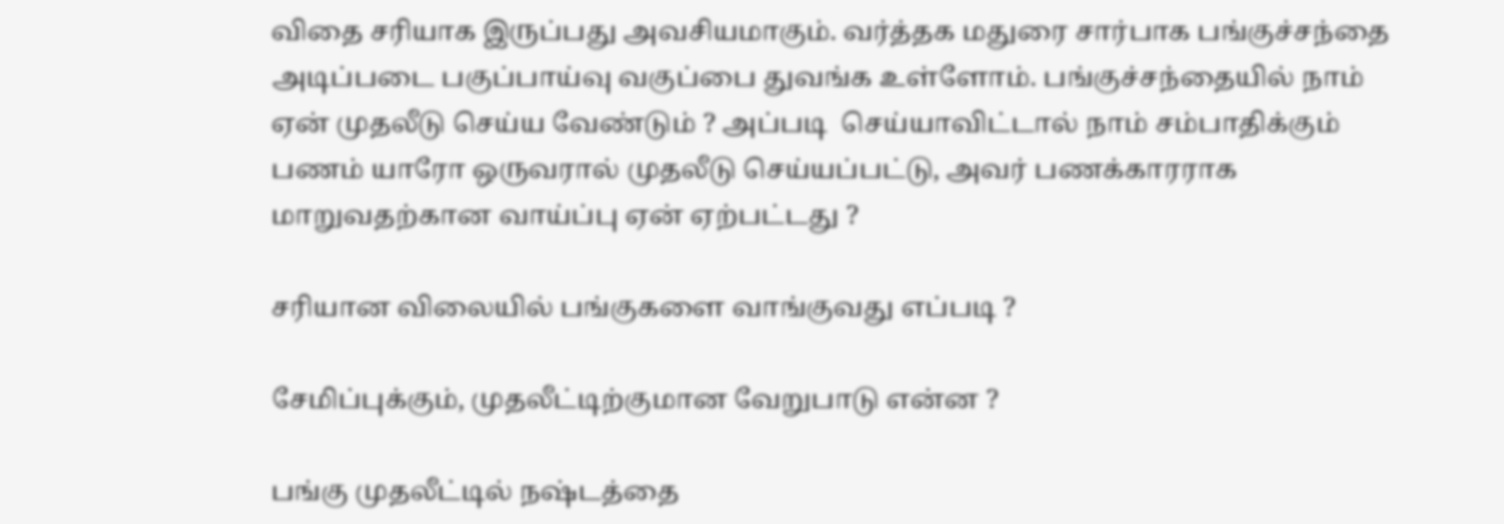விதை சரியாக இருப்பது அவசியமாகும். வர்த்தக மதுரை சார்பாக பங்குச்சந்தை அடிப்படை பகுப்பாய்வு வகுப்பை துவங்க உள்ளோம். பங்குச்சந்தையில் நாம் ஏன் முதலீடு செய்ய வேண்டும் ? அப்படி  செய்யாவிட்டால் நாம் சம்பாதிக்கும் பணம் யாரோ ஒருவரால் முதலீடு செய்யப்பட்டு, அவர் பணக்காரராக மாறுவதற்கான வாய்ப்பு ஏன் ஏற்பட்டது ?

சரியான விலையில் பங்குகளை வாங்குவது எப்படி ?

சேமிப்புக்கும், முதலீட்டிற்குமான வேறுபாடு என்ன ?

பங்கு முதலீட்டில் நஷ்டத்தை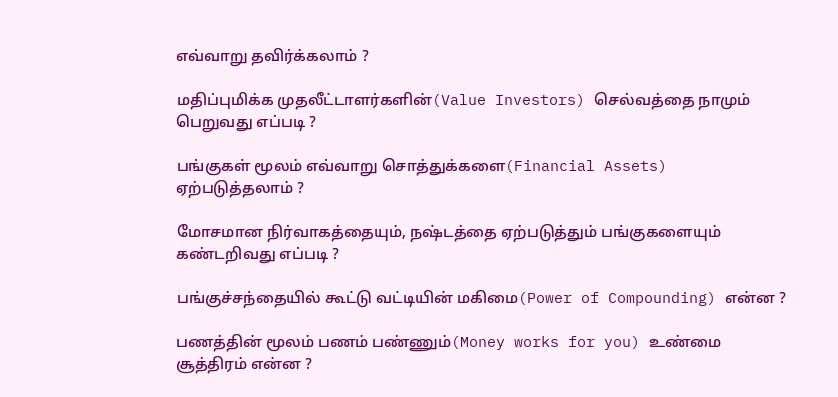எவ்வாறு தவிர்க்கலாம் ?

மதிப்புமிக்க முதலீட்டாளர்களின்(Value Investors) செல்வத்தை நாமும் பெறுவது எப்படி ?

பங்குகள் மூலம் எவ்வாறு சொத்துக்களை(Financial Assets) ஏற்படுத்தலாம் ?

மோசமான நிர்வாகத்தையும், நஷ்டத்தை ஏற்படுத்தும் பங்குகளையும் கண்டறிவது எப்படி ?

பங்குச்சந்தையில் கூட்டு வட்டியின் மகிமை(Power of Compounding) என்ன ?

பணத்தின் மூலம் பணம் பண்ணும்(Money works for you) உண்மை சூத்திரம் என்ன ?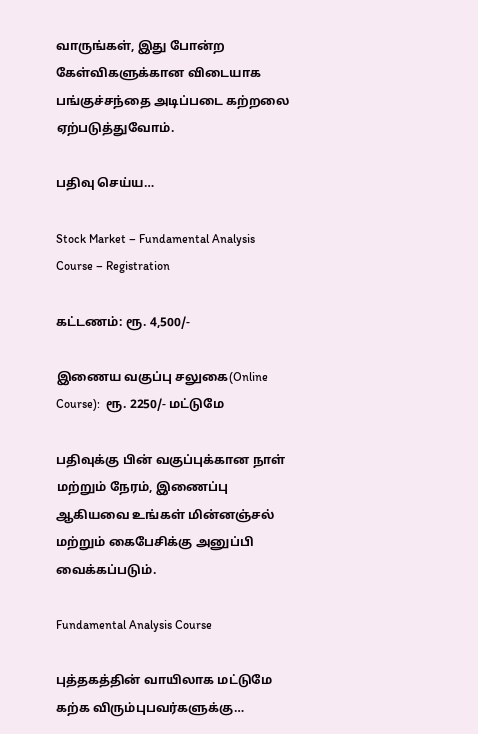வாருங்கள், இது போன்ற கேள்விகளுக்கான விடையாக பங்குச்சந்தை அடிப்படை கற்றலை ஏற்படுத்துவோம்.

பதிவு செய்ய…

Stock Market – Fundamental Analysis Course – Registration

கட்டணம்: ரூ. 4,500/-

இணைய வகுப்பு சலுகை(Online Course):  ரூ. 2250/- மட்டுமே

பதிவுக்கு பின் வகுப்புக்கான நாள் மற்றும் நேரம், இணைப்பு ஆகியவை உங்கள் மின்னஞ்சல் மற்றும் கைபேசிக்கு அனுப்பி வைக்கப்படும்.

Fundamental Analysis Course

புத்தகத்தின் வாயிலாக மட்டுமே கற்க விரும்புபவர்களுக்கு…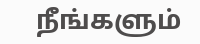நீங்களும்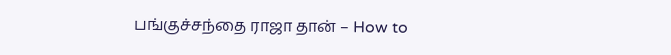பங்குச்சந்தை ராஜா தான் – How to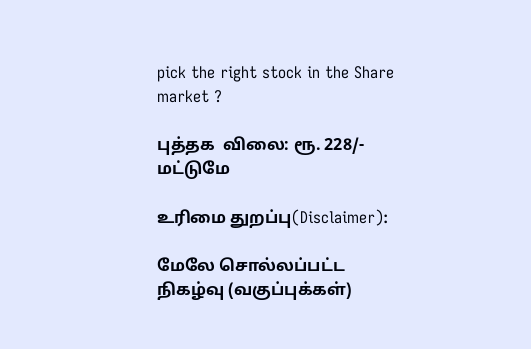pick the right stock in the Share market ?

புத்தக  விலை: ரூ. 228/- மட்டுமே

உரிமை துறப்பு(Disclaimer):

மேலே சொல்லப்பட்ட நிகழ்வு (வகுப்புக்கள்)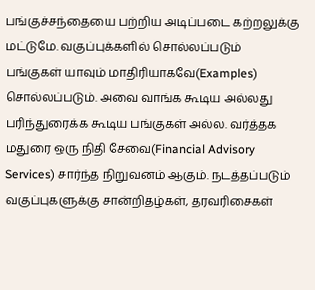பங்குச்சந்தையை பற்றிய அடிப்படை கற்றலுக்கு மட்டுமே. வகுப்புக்களில் சொல்லப்படும் பங்குகள் யாவும் மாதிரியாகவே(Examples) சொல்லப்படும். அவை வாங்க கூடிய அல்லது பரிந்துரைக்க கூடிய பங்குகள் அல்ல. வர்த்தக மதுரை ஒரு நிதி சேவை(Financial Advisory Services) சார்ந்த நிறுவனம் ஆகும். நடத்தப்படும் வகுப்புகளுக்கு சான்றிதழ்கள், தரவரிசைகள்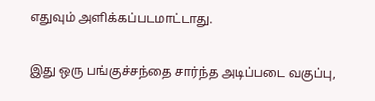எதுவும் அளிக்கப்படமாட்டாது.

இது ஒரு பங்குச்சந்தை சார்ந்த அடிப்படை வகுப்பு,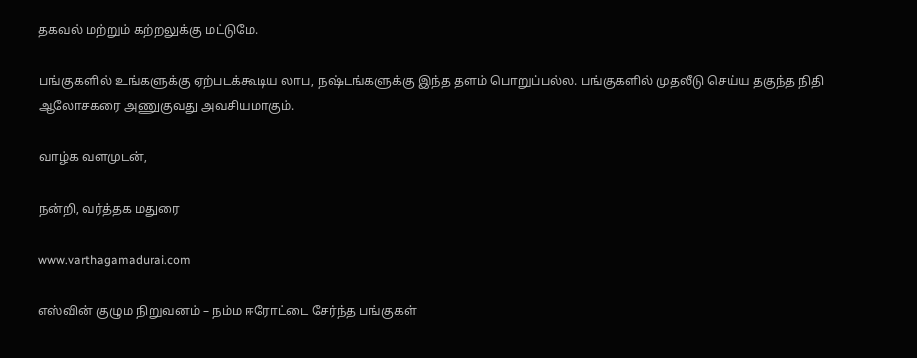தகவல் மற்றும் கற்றலுக்கு மட்டுமே.

பங்குகளில் உங்களுக்கு ஏற்படக்கூடிய லாப, நஷ்டங்களுக்கு இந்த தளம் பொறுப்பல்ல. பங்குகளில் முதலீடு செய்ய தகுந்த நிதி ஆலோசகரை அணுகுவது அவசியமாகும்.

வாழ்க வளமுடன்,

நன்றி, வர்த்தக மதுரை

www.varthagamadurai.com

எஸ்வின் குழும நிறுவனம் – நம்ம ஈரோட்டை சேர்ந்த பங்குகள்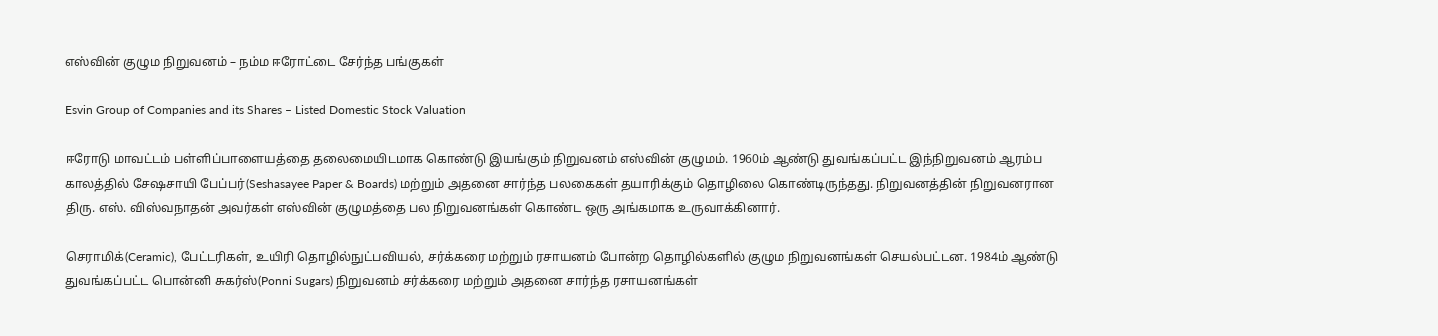எஸ்வின் குழும நிறுவனம் – நம்ம ஈரோட்டை சேர்ந்த பங்குகள்

Esvin Group of Companies and its Shares – Listed Domestic Stock Valuation

ஈரோடு மாவட்டம் பள்ளிப்பாளையத்தை தலைமையிடமாக கொண்டு இயங்கும் நிறுவனம் எஸ்வின் குழுமம். 1960ம் ஆண்டு துவங்கப்பட்ட இந்நிறுவனம் ஆரம்ப காலத்தில் சேஷசாயி பேப்பர்(Seshasayee Paper & Boards) மற்றும் அதனை சார்ந்த பலகைகள் தயாரிக்கும் தொழிலை கொண்டிருந்தது. நிறுவனத்தின் நிறுவனரான திரு. எஸ். விஸ்வநாதன் அவர்கள் எஸ்வின் குழுமத்தை பல நிறுவனங்கள் கொண்ட ஒரு அங்கமாக உருவாக்கினார்.

செராமிக்(Ceramic), பேட்டரிகள், உயிரி தொழில்நுட்பவியல், சர்க்கரை மற்றும் ரசாயனம் போன்ற தொழில்களில் குழும நிறுவனங்கள் செயல்பட்டன. 1984ம் ஆண்டு துவங்கப்பட்ட பொன்னி சுகர்ஸ்(Ponni Sugars) நிறுவனம் சர்க்கரை மற்றும் அதனை சார்ந்த ரசாயனங்கள்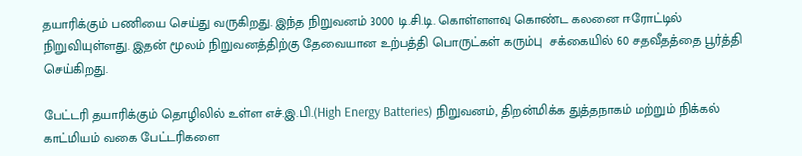தயாரிக்கும் பணியை செய்து வருகிறது. இந்த நிறுவனம் 3000 டி.சி.டி. கொள்ளளவு கொண்ட கலனை ஈரோட்டில் நிறுவியுள்ளது. இதன் மூலம் நிறுவனத்திற்கு தேவையான உற்பத்தி பொருட்கள் கரும்பு  சக்கையில் 60 சதவீதத்தை பூர்த்தி செய்கிறது.

பேட்டரி தயாரிக்கும் தொழிலில் உள்ள எச்.இ.பி.(High Energy Batteries) நிறுவனம், திறன்மிக்க துத்தநாகம் மற்றும் நிக்கல் காட்மியம் வகை பேட்டரிகளை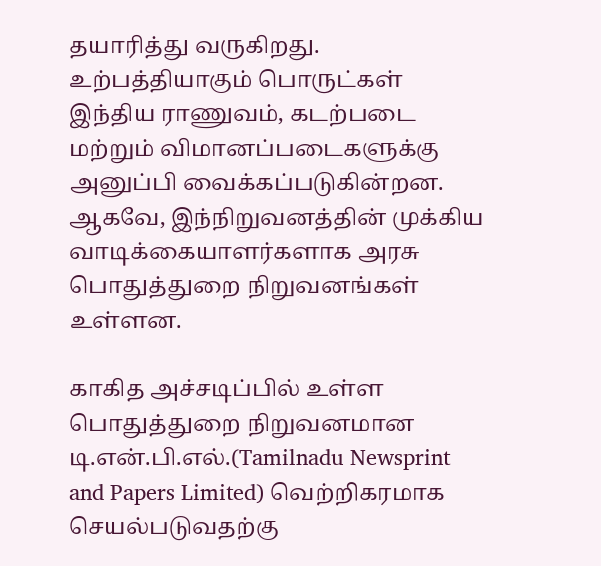தயாரித்து வருகிறது. உற்பத்தியாகும் பொருட்கள் இந்திய ராணுவம், கடற்படை மற்றும் விமானப்படைகளுக்கு அனுப்பி வைக்கப்படுகின்றன. ஆகவே, இந்நிறுவனத்தின் முக்கிய வாடிக்கையாளர்களாக அரசு பொதுத்துறை நிறுவனங்கள் உள்ளன.

காகித அச்சடிப்பில் உள்ள பொதுத்துறை நிறுவனமான டி.என்.பி.எல்.(Tamilnadu Newsprint and Papers Limited) வெற்றிகரமாக செயல்படுவதற்கு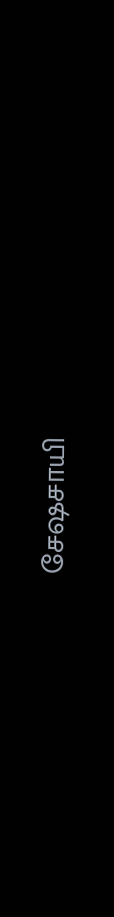சேஷசாயி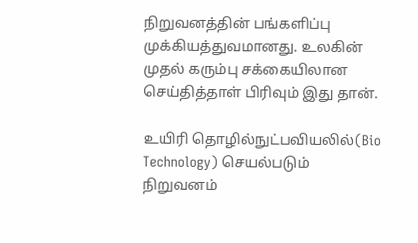நிறுவனத்தின் பங்களிப்பு முக்கியத்துவமானது. உலகின் முதல் கரும்பு சக்கையிலான செய்தித்தாள் பிரிவும் இது தான்.

உயிரி தொழில்நுட்பவியலில்(Bio Technology) செயல்படும் நிறுவனம்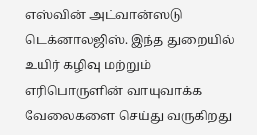எஸ்வின் அட்வான்ஸடு டெக்னாலஜிஸ். இந்த துறையில் உயிர் கழிவு மற்றும் எரிபொருளின் வாயுவாக்க வேலைகளை செய்து வருகிறது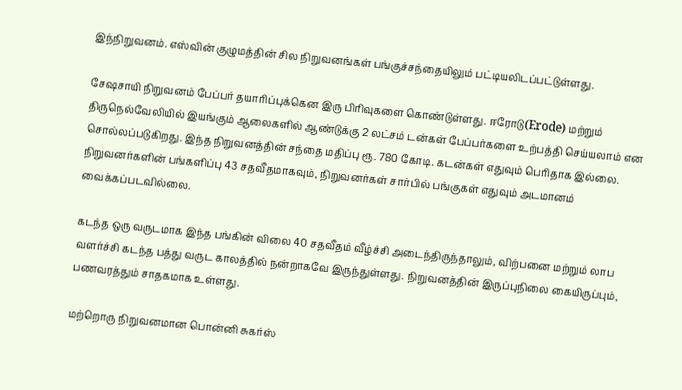இந்நிறுவனம். எஸ்வின் குழுமத்தின் சில நிறுவனங்கள் பங்குச்சந்தையிலும் பட்டியலிடப்பட்டுள்ளது.

சேஷசாயி நிறுவனம் பேப்பர் தயாரிப்புக்கென இரு பிரிவுகளை கொண்டுள்ளது. ஈரோடு(Erode) மற்றும் திருநெல்வேலியில் இயங்கும் ஆலைகளில் ஆண்டுக்கு 2 லட்சம் டன்கள் பேப்பர்களை உற்பத்தி செய்யலாம் என சொல்லப்படுகிறது. இந்த நிறுவனத்தின் சந்தை மதிப்பு ரூ. 780 கோடி. கடன்கள் எதுவும் பெரிதாக இல்லை. நிறுவனர்களின் பங்களிப்பு 43 சதவீதமாகவும், நிறுவனர்கள் சார்பில் பங்குகள் எதுவும் அடமானம் வைக்கப்படவில்லை.

கடந்த ஒரு வருடமாக இந்த பங்கின் விலை 40 சதவீதம் வீழ்ச்சி அடைந்திருந்தாலும், விற்பனை மற்றும் லாப வளர்ச்சி கடந்த பத்து வருட காலத்தில் நன்றாகவே இருந்துள்ளது. நிறுவனத்தின் இருப்புநிலை கையிருப்பும், பணவரத்தும் சாதகமாக உள்ளது.

மற்றொரு நிறுவனமான பொன்னி சுகர்ஸ்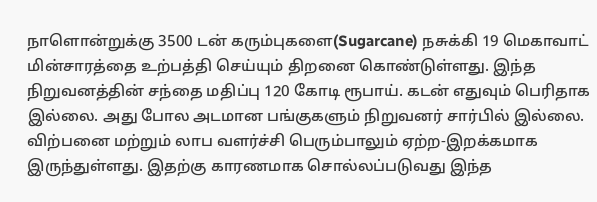நாளொன்றுக்கு 3500 டன் கரும்புகளை(Sugarcane) நசுக்கி 19 மெகாவாட் மின்சாரத்தை உற்பத்தி செய்யும் திறனை கொண்டுள்ளது. இந்த நிறுவனத்தின் சந்தை மதிப்பு 120 கோடி ரூபாய். கடன் எதுவும் பெரிதாக இல்லை. அது போல அடமான பங்குகளும் நிறுவனர் சார்பில் இல்லை. விற்பனை மற்றும் லாப வளர்ச்சி பெரும்பாலும் ஏற்ற-இறக்கமாக இருந்துள்ளது. இதற்கு காரணமாக சொல்லப்படுவது இந்த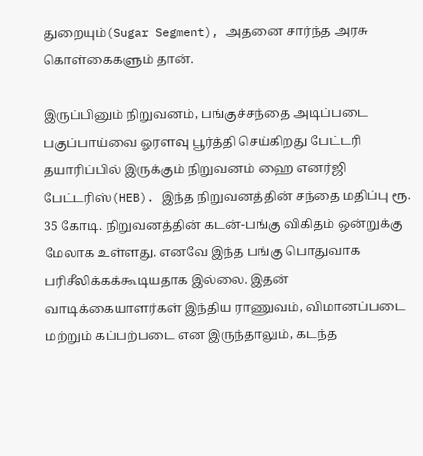துறையும்(Sugar Segment), அதனை சார்ந்த அரசு கொள்கைகளும் தான்.

இருப்பினும் நிறுவனம், பங்குச்சந்தை அடிப்படை பகுப்பாய்வை ஓரளவு பூர்த்தி செய்கிறது பேட்டரி தயாரிப்பில் இருக்கும் நிறுவனம் ஹை எனர்ஜி பேட்டரிஸ்(HEB). இந்த நிறுவனத்தின் சந்தை மதிப்பு ரூ. 35 கோடி. நிறுவனத்தின் கடன்-பங்கு விகிதம் ஒன்றுக்கு மேலாக உள்ளது. எனவே இந்த பங்கு பொதுவாக பரிசீலிக்கக்கூடியதாக இல்லை. இதன் வாடிக்கையாளர்கள் இந்திய ராணுவம், விமானப்படை மற்றும் கப்பற்படை என இருந்தாலும், கடந்த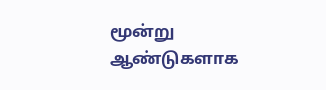மூன்று ஆண்டுகளாக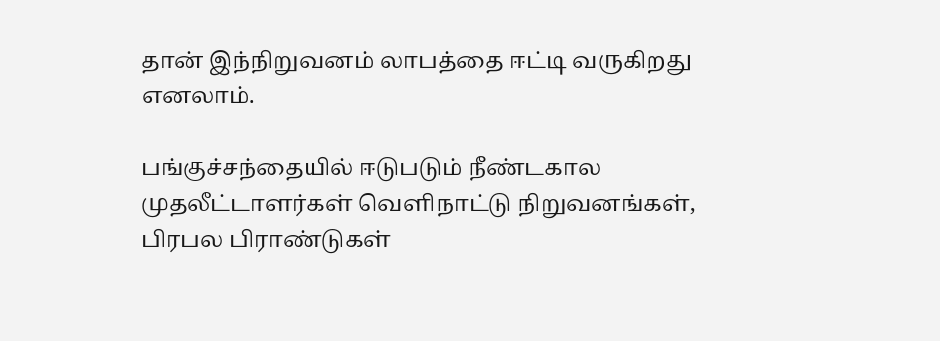தான் இந்நிறுவனம் லாபத்தை ஈட்டி வருகிறது எனலாம்.

பங்குச்சந்தையில் ஈடுபடும் நீண்டகால முதலீட்டாளர்கள் வெளிநாட்டு நிறுவனங்கள், பிரபல பிராண்டுகள்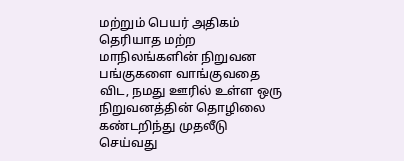மற்றும் பெயர் அதிகம் தெரியாத மற்ற மாநிலங்களின் நிறுவன பங்குகளை வாங்குவதை விட, நமது ஊரில் உள்ள ஒரு நிறுவனத்தின் தொழிலை கண்டறிந்து முதலீடு செய்வது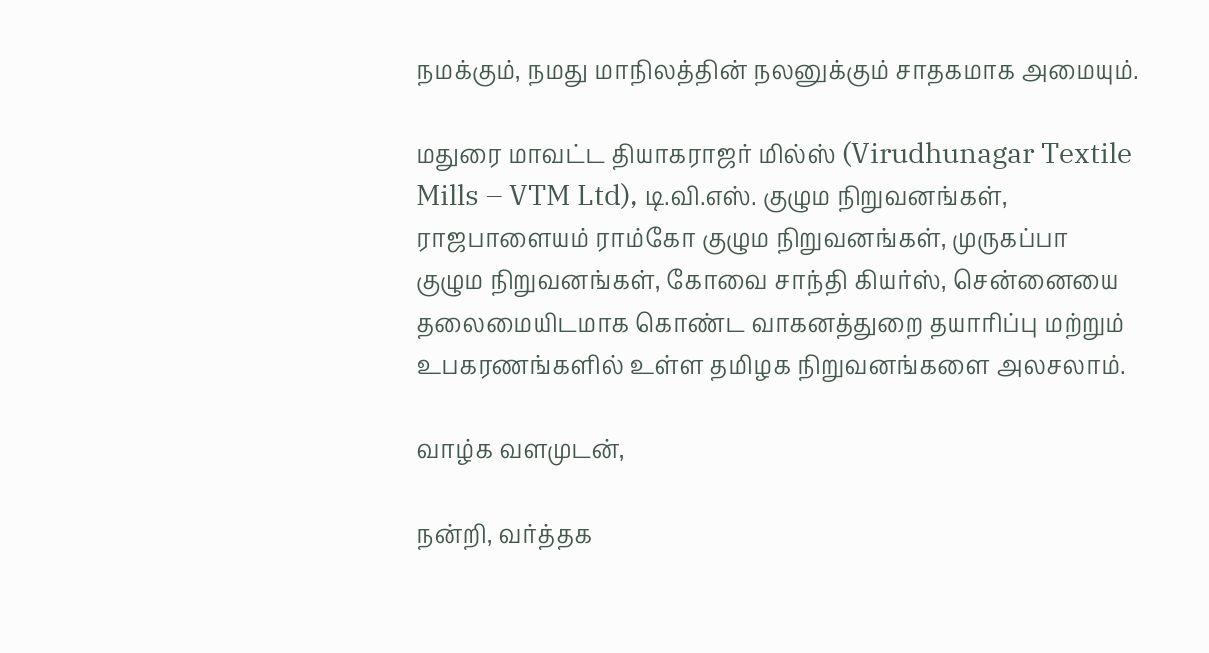நமக்கும், நமது மாநிலத்தின் நலனுக்கும் சாதகமாக அமையும்.

மதுரை மாவட்ட தியாகராஜர் மில்ஸ் (Virudhunagar Textile Mills – VTM Ltd), டி.வி.எஸ். குழும நிறுவனங்கள், ராஜபாளையம் ராம்கோ குழும நிறுவனங்கள், முருகப்பா குழும நிறுவனங்கள், கோவை சாந்தி கியர்ஸ், சென்னையை தலைமையிடமாக கொண்ட வாகனத்துறை தயாரிப்பு மற்றும் உபகரணங்களில் உள்ள தமிழக நிறுவனங்களை அலசலாம்.

வாழ்க வளமுடன்,

நன்றி, வர்த்தக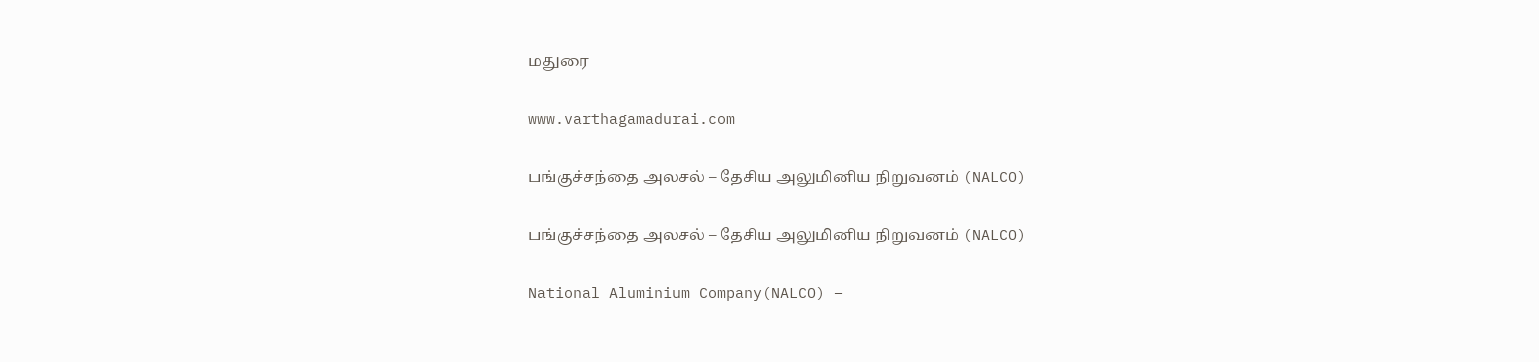மதுரை

www.varthagamadurai.com

பங்குச்சந்தை அலசல் – தேசிய அலுமினிய நிறுவனம் (NALCO)

பங்குச்சந்தை அலசல் – தேசிய அலுமினிய நிறுவனம் (NALCO)

National Aluminium Company(NALCO) –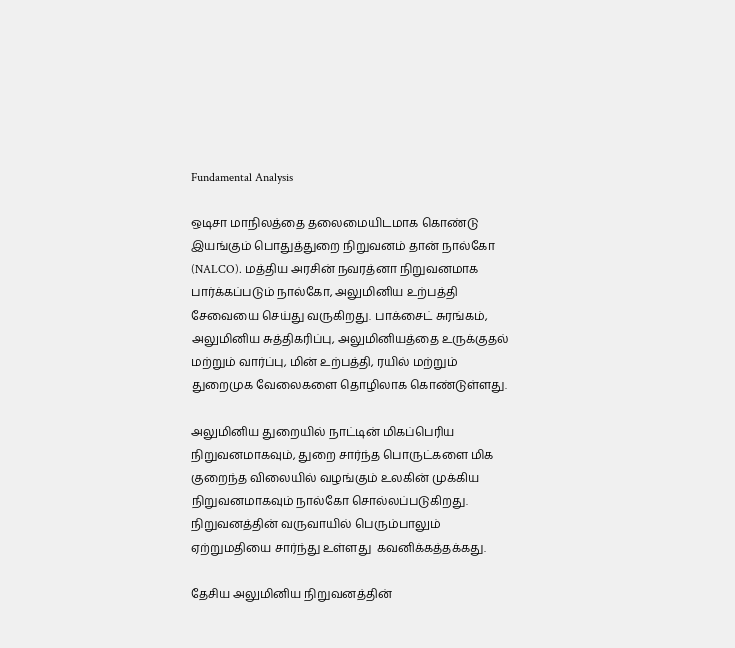Fundamental Analysis

ஒடிசா மாநிலத்தை தலைமையிடமாக கொண்டு இயங்கும் பொதுத்துறை நிறுவனம் தான் நால்கோ (NALCO). மத்திய அரசின் நவரத்னா நிறுவனமாக பார்க்கப்படும் நால்கோ, அலுமினிய உற்பத்தி சேவையை செய்து வருகிறது. பாக்சைட் சுரங்கம், அலுமினிய சுத்திகரிப்பு, அலுமினியத்தை உருக்குதல் மற்றும் வார்ப்பு, மின் உற்பத்தி, ரயில் மற்றும் துறைமுக வேலைகளை தொழிலாக கொண்டுள்ளது.

அலுமினிய துறையில் நாட்டின் மிகப்பெரிய நிறுவனமாகவும், துறை சார்ந்த பொருட்களை மிக குறைந்த விலையில் வழங்கும் உலகின் முக்கிய நிறுவனமாகவும் நால்கோ சொல்லப்படுகிறது. நிறுவனத்தின் வருவாயில் பெரும்பாலும் ஏற்றுமதியை சார்ந்து உள்ளது  கவனிக்கத்தக்கது.

தேசிய அலுமினிய நிறுவனத்தின்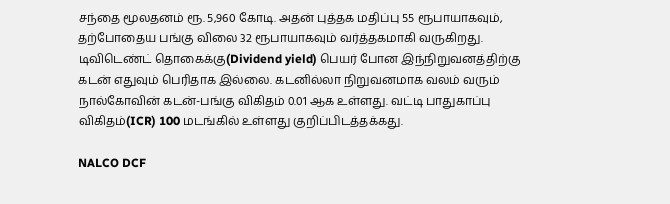சந்தை மூலதனம் ரூ. 5,960 கோடி. அதன் புத்தக மதிப்பு 55 ரூபாயாகவும், தற்போதைய பங்கு விலை 32 ரூபாயாகவும் வர்த்தகமாகி வருகிறது. டிவிடெண்ட் தொகைக்கு(Dividend yield) பெயர் போன இந்நிறுவனத்திற்கு கடன் எதுவும் பெரிதாக இல்லை. கடனில்லா நிறுவனமாக வலம் வரும் நால்கோவின் கடன்-பங்கு விகிதம் 0.01 ஆக உள்ளது. வட்டி பாதுகாப்பு விகிதம்(ICR) 100 மடங்கில் உள்ளது குறிப்பிடத்தக்கது.

NALCO DCF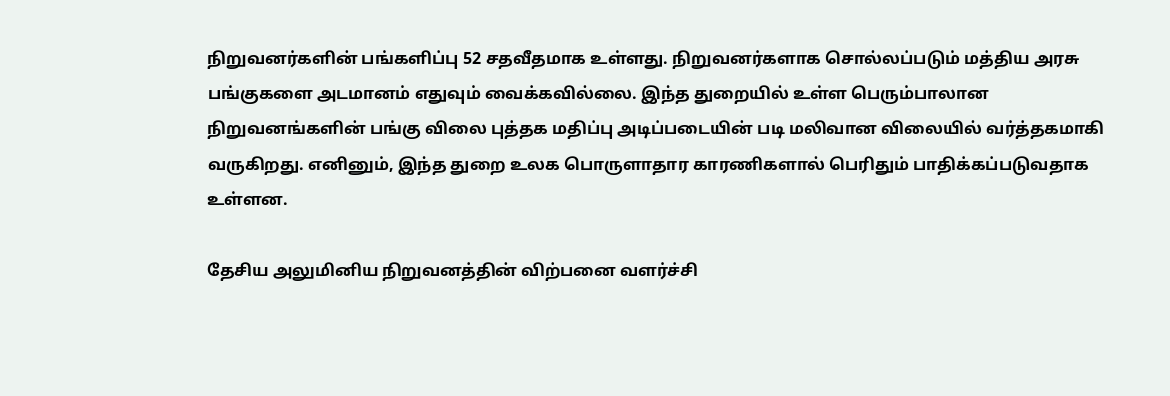நிறுவனர்களின் பங்களிப்பு 52 சதவீதமாக உள்ளது. நிறுவனர்களாக சொல்லப்படும் மத்திய அரசு பங்குகளை அடமானம் எதுவும் வைக்கவில்லை. இந்த துறையில் உள்ள பெரும்பாலான நிறுவனங்களின் பங்கு விலை புத்தக மதிப்பு அடிப்படையின் படி மலிவான விலையில் வர்த்தகமாகி வருகிறது. எனினும், இந்த துறை உலக பொருளாதார காரணிகளால் பெரிதும் பாதிக்கப்படுவதாக உள்ளன.

தேசிய அலுமினிய நிறுவனத்தின் விற்பனை வளர்ச்சி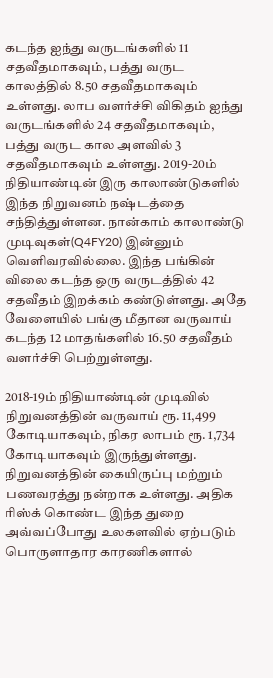கடந்த ஐந்து வருடங்களில் 11 சதவீதமாகவும், பத்து வருட காலத்தில் 8.50 சதவீதமாகவும் உள்ளது. லாப வளர்ச்சி விகிதம் ஐந்து வருடங்களில் 24 சதவீதமாகவும், பத்து வருட கால அளவில் 3 சதவீதமாகவும் உள்ளது. 2019-20ம் நிதியாண்டின் இரு காலாண்டுகளில் இந்த நிறுவனம் நஷ்டத்தை சந்தித்துள்ளன. நான்காம் காலாண்டு முடிவுகள்(Q4FY20) இன்னும் வெளிவரவில்லை. இந்த பங்கின் விலை கடந்த ஒரு வருடத்தில் 42 சதவீதம் இறக்கம் கண்டுள்ளது. அதே வேளையில் பங்கு மீதான வருவாய் கடந்த 12 மாதங்களில் 16.50 சதவீதம் வளர்ச்சி பெற்றுள்ளது.

2018-19ம் நிதியாண்டின் முடிவில் நிறுவனத்தின் வருவாய் ரூ. 11,499 கோடியாகவும், நிகர லாபம் ரூ. 1,734 கோடியாகவும் இருந்துள்ளது. நிறுவனத்தின் கையிருப்பு மற்றும் பணவரத்து நன்றாக உள்ளது. அதிக ரிஸ்க் கொண்ட இந்த துறை அவ்வப்போது உலகளவில் ஏற்படும் பொருளாதார காரணிகளால்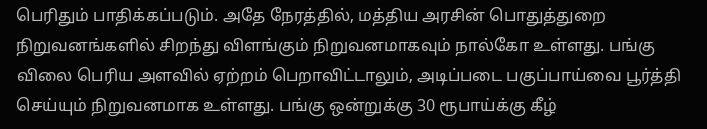பெரிதும் பாதிக்கப்படும். அதே நேரத்தில், மத்திய அரசின் பொதுத்துறை நிறுவனங்களில் சிறந்து விளங்கும் நிறுவனமாகவும் நால்கோ உள்ளது. பங்கு விலை பெரிய அளவில் ஏற்றம் பெறாவிட்டாலும், அடிப்படை பகுப்பாய்வை பூர்த்தி செய்யும் நிறுவனமாக உள்ளது. பங்கு ஒன்றுக்கு 30 ரூபாய்க்கு கீழ்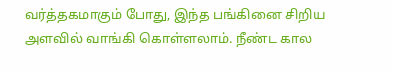வர்த்தகமாகும் போது, இந்த பங்கினை சிறிய அளவில் வாங்கி கொள்ளலாம். நீண்ட கால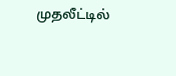முதலீட்டில்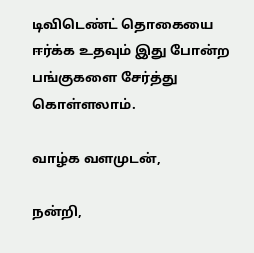டிவிடெண்ட் தொகையை ஈர்க்க உதவும் இது போன்ற பங்குகளை சேர்த்து கொள்ளலாம்.

வாழ்க வளமுடன்,

நன்றி,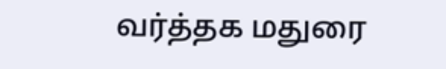வர்த்தக மதுரை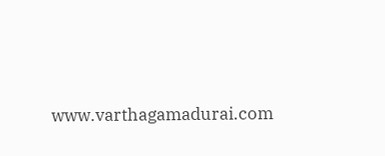www.varthagamadurai.com